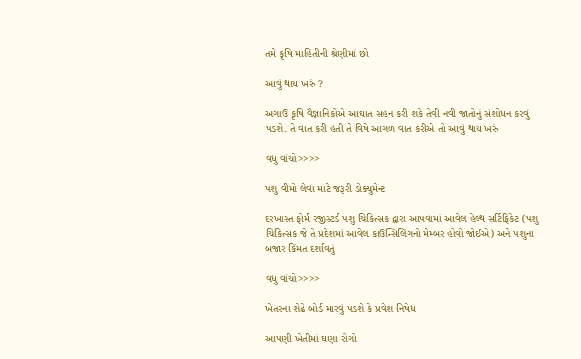તમે કૃષિ માહિતીની શ્રેણીમાં છો

આવું થાય ખરું ?

અગાઉ કૃષિ વૈજ્ઞાનિકોએ આઘાત સહન કરી શકે તેવી નવી જાતોનું સંશોધન કરવું પડશે. તે વાત કરી હતી તે વિષે આગળ વાત કરીએ તો આવું થાય ખરું

વધુ વાંચો>>>>

પશુ વીમો લેવા માટે જરૂરી ડોક્યુમેન્ટ

દરખાસ્ત ફોર્મ રજીસ્ટર્ડ પશુ ચિકિત્સક દ્વારા આપવામાં આવેલ હેલ્થ સર્ટિફિકેટ (પશુ ચિકિત્સક જે તે પ્રદેશમાં આવેલ કાઉન્સિલિંગનો મેમ્બર હોવો જોઈએ) અને પશુના બજાર કિંમત દર્શાવતું

વધુ વાંચો>>>>

ખેતરના શેઢે બોર્ડ મારવું પડશે કે પ્રવેશ નિષેધ

આપણી ખેતીમાં ઘણા રોગો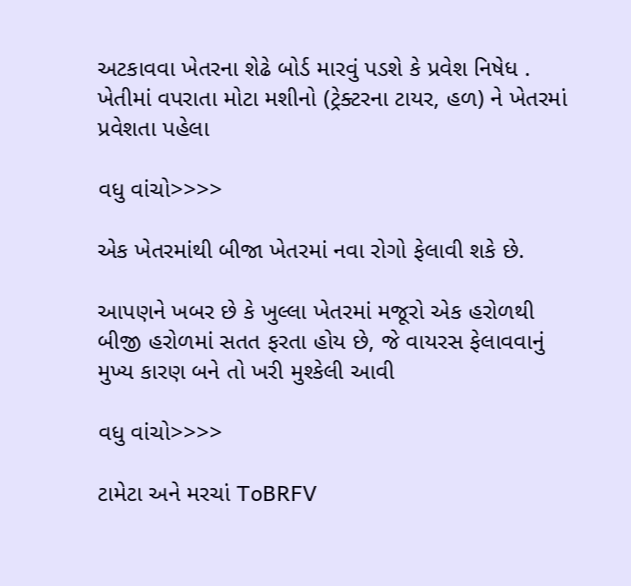અટકાવવા ખેતરના શેઢે બોર્ડ મારવું પડશે કે પ્રવેશ નિષેધ . ખેતીમાં વપરાતા મોટા મશીનો (ટ્રેક્ટરના ટાયર, હળ) ને ખેતરમાં પ્રવેશતા પહેલા

વધુ વાંચો>>>>

એક ખેતરમાંથી બીજા ખેતરમાં નવા રોગો ફેલાવી શકે છે.

આપણને ખબર છે કે ખુલ્લા ખેતરમાં મજૂરો એક હરોળથી બીજી હરોળમાં સતત ફરતા હોય છે, જે વાયરસ ફેલાવવાનું મુખ્ય કારણ બને તો ખરી મુશ્કેલી આવી

વધુ વાંચો>>>>

ટામેટા અને મરચાં ToBRFV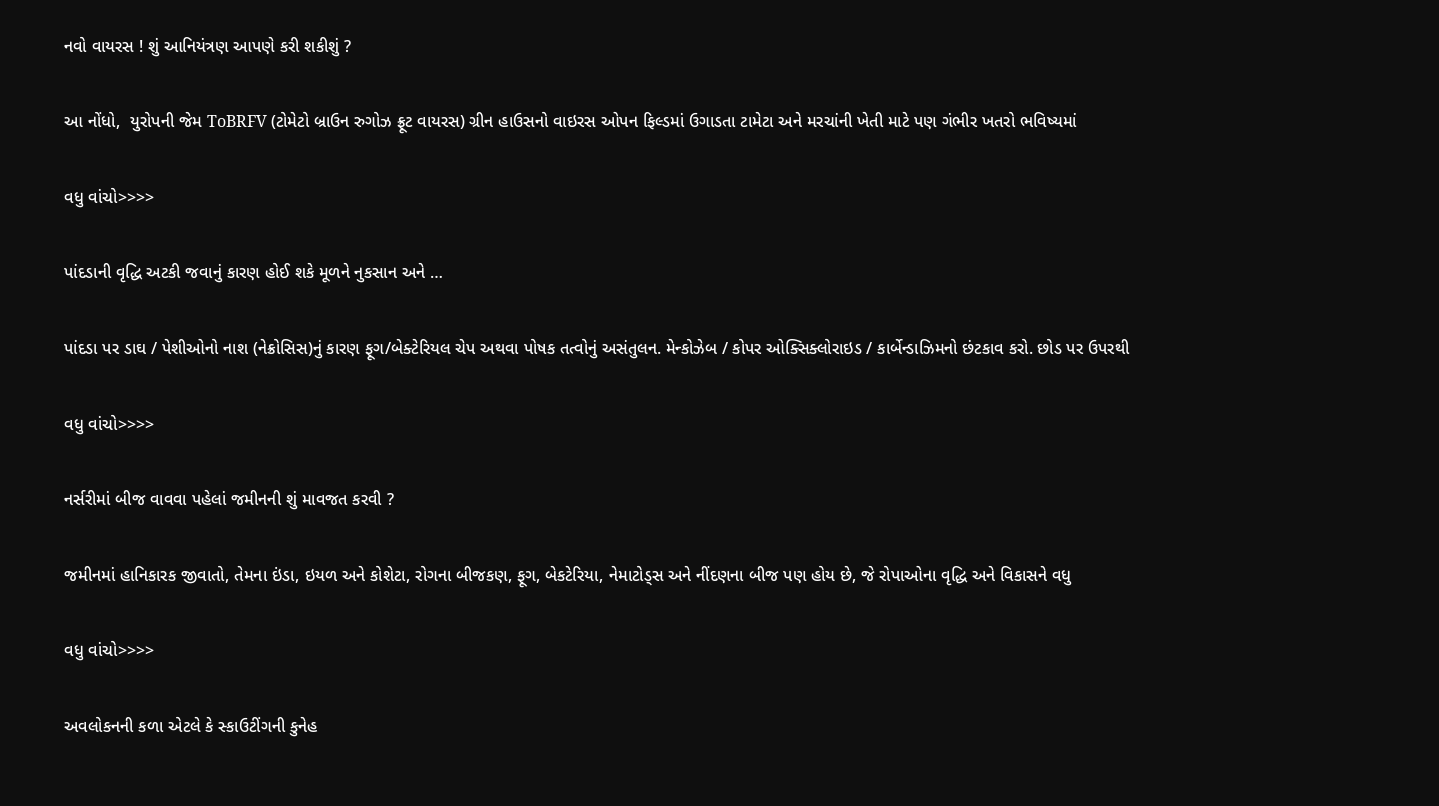નવો વાયરસ ! શું આનિયંત્રણ આપણે કરી શકીશું ?

આ નોંધો,  યુરોપની જેમ ToBRFV (ટોમેટો બ્રાઉન રુગોઝ ફ્રૂટ વાયરસ) ગ્રીન હાઉસનો વાઇરસ ઓપન ફિલ્ડમાં ઉગાડતા ટામેટા અને મરચાંની ખેતી માટે પણ ગંભીર ખતરો ભવિષ્યમાં

વધુ વાંચો>>>>

પાંદડાની વૃદ્ધિ અટકી જવાનું કારણ હોઈ શકે મૂળને નુકસાન અને …

પાંદડા પર ડાઘ / પેશીઓનો નાશ (નેક્રોસિસ)નું કારણ ફૂગ/બેક્ટેરિયલ ચેપ અથવા પોષક તત્વોનું અસંતુલન. મેન્કોઝેબ / કોપર ઓક્સિક્લોરાઇડ / કાર્બેન્ડાઝિમનો છંટકાવ કરો. છોડ પર ઉપરથી

વધુ વાંચો>>>>

નર્સરીમાં બીજ વાવવા પહેલાં જમીનની શું માવજત કરવી ?

જમીનમાં હાનિકારક જીવાતો, તેમના ઇંડા, ઇયળ અને કોશેટા, રોગના બીજકણ, ફૂગ, બેકટેરિયા, નેમાટોડ્સ અને નીંદણના બીજ પણ હોય છે, જે રોપાઓના વૃદ્ધિ અને વિકાસને વધુ

વધુ વાંચો>>>>

અવલોકનની કળા એટલે કે સ્કાઉટીંગની કુનેહ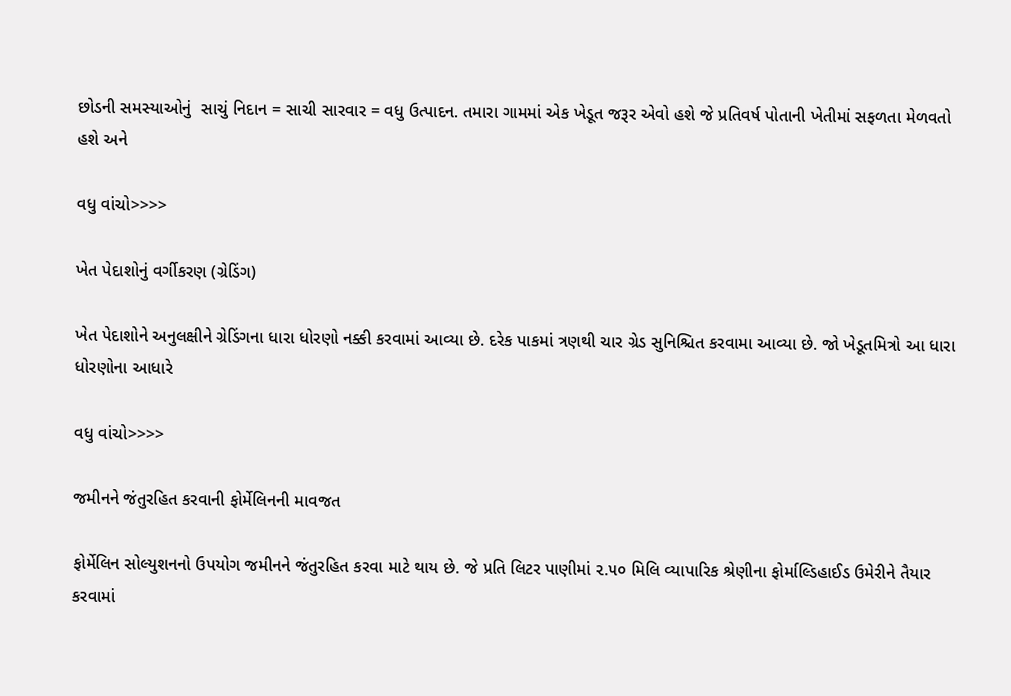છોડની સમસ્યાઓનું  સાચું નિદાન = સાચી સારવાર = વધુ ઉત્પાદન. તમારા ગામમાં એક ખેડૂત જરૂર એવો હશે જે પ્રતિવર્ષ પોતાની ખેતીમાં સફળતા મેળવતો હશે અને

વધુ વાંચો>>>>

ખેત પેદાશોનું વર્ગીકરણ (ગ્રેડિંગ)

ખેત પેદાશોને અનુલક્ષીને ગ્રેડિંગના ધારા ધોરણો નક્કી કરવામાં આવ્યા છે. દરેક પાકમાં ત્રણથી ચાર ગ્રેડ સુનિશ્ચિત કરવામા આવ્યા છે. જો ખેડૂતમિત્રો આ ધારા ધોરણોના આધારે

વધુ વાંચો>>>>

જમીનને જંતુરહિત કરવાની ફોર્મેલિનની માવજત

ફોર્મેલિન સોલ્યુશનનો ઉપયોગ જમીનને જંતુરહિત કરવા માટે થાય છે. જે પ્રતિ લિટર પાણીમાં ૨.૫૦ મિલિ વ્યાપારિક શ્રેણીના ફોર્માલ્ડિહાઈડ ઉમેરીને તૈયાર કરવામાં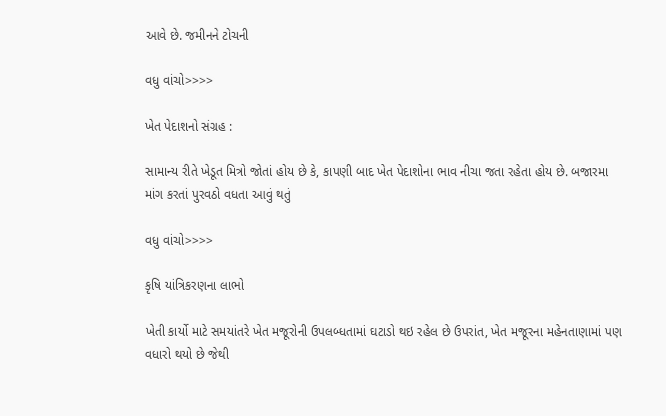આવે છે. જમીનને ટોચની

વધુ વાંચો>>>>

ખેત પેદાશનો સંગ્રહ :

સામાન્ય રીતે ખેડૂત મિત્રો જોતાં હોય છે કે, કાપણી બાદ ખેત પેદાશોના ભાવ નીચા જતા રહેતા હોય છે. બજારમા માંગ કરતાં પુરવઠો વધતા આવું થતું

વધુ વાંચો>>>>

કૃષિ યાંત્રિકરણના લાભો

ખેતી કાર્યો માટે સમયાંતરે ખેત મજૂરોની ઉપલબ્ધતામાં ઘટાડો થઇ રહેલ છે ઉપરાંત, ખેત મજૂરના મહેનતાણામાં પણ વધારો થયો છે જેથી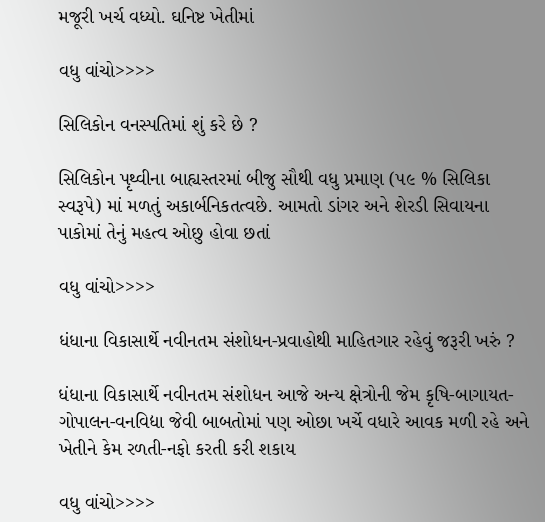મજૂરી ખર્ચ વધ્યો. ઘનિષ્ટ ખેતીમાં

વધુ વાંચો>>>>

સિલિકોન વનસ્પતિમાં શું કરે છે ?

સિલિકોન પૃથ્વીના બાહ્યસ્તરમાં બીજુ સૌથી વધુ પ્રમાણ (૫૯ % સિલિકા સ્વરૂપે) માં મળતું અકાર્બનિકતત્વછે. આમતો ડાંગર અને શેરડી સિવાયના પાકોમાં તેનું મહત્વ ઓછુ હોવા છતાં

વધુ વાંચો>>>>

ધંધાના વિકાસાર્થે નવીનતમ સંશોધન-પ્રવાહોથી માહિતગાર રહેવું જરૂરી ખરું ?

ધંધાના વિકાસાર્થે નવીનતમ સંશોધન આજે અન્ય ક્ષેત્રોની જેમ કૃષિ-બાગાયત-ગોપાલન-વનવિદ્યા જેવી બાબતોમાં પણ ઓછા ખર્ચે વધારે આવક મળી રહે અને ખેતીને કેમ રળતી-નફો કરતી કરી શકાય

વધુ વાંચો>>>>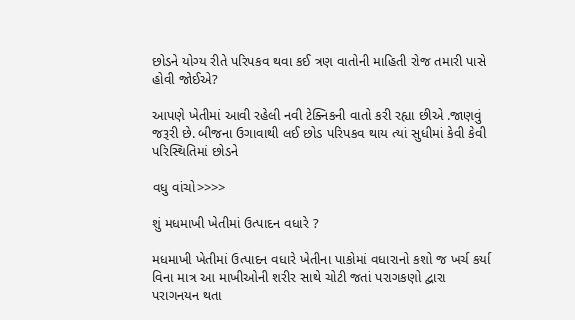છોડને યોગ્ય રીતે પરિપકવ થવા કઈ ત્રણ વાતોની માહિતી રોજ તમારી પાસે હોવી જોઈએ?

આપણે ખેતીમાં આવી રહેલી નવી ટેક્નિકની વાતો કરી રહ્યા છીએ .જાણવું જરૂરી છે. બીજના ઉગાવાથી લઈ છોડ પરિપકવ થાય ત્યાં સુધીમાં કેવી કેવી પરિસ્થિતિમાં છોડને

વધુ વાંચો>>>>

શું મધમાખી ખેતીમાં ઉત્પાદન વધારે ?

મધમાખી ખેતીમાં ઉત્પાદન વધારે ખેતીના પાકોમાં વધારાનો કશો જ ખર્ચ કર્યા વિના માત્ર આ માખીઓની શરીર સાથે ચોટી જતાં પરાગકણો દ્વારા પરાગનયન થતા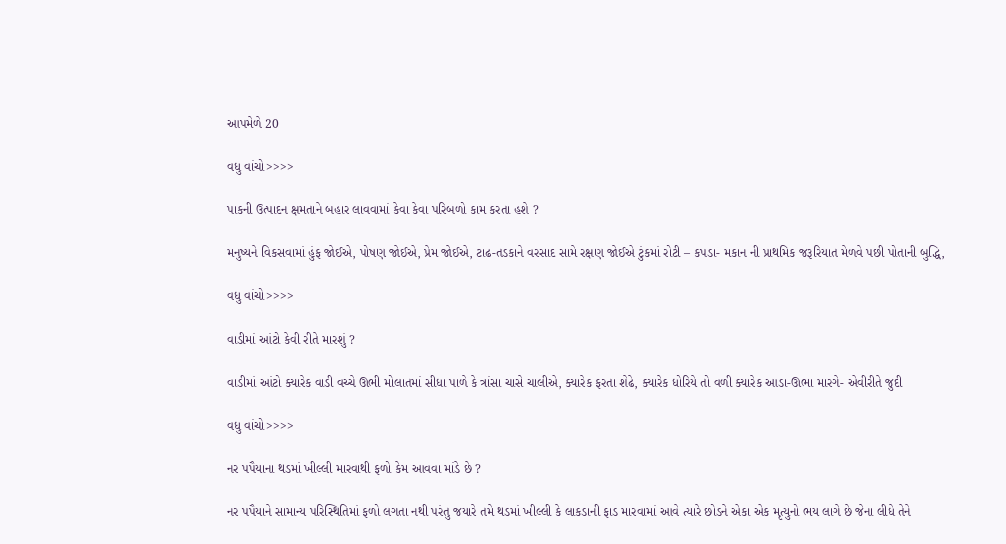આપમેળે 20

વધુ વાંચો>>>>

પાકની ઉત્પાદન ક્ષમતાને બહાર લાવવામાં કેવા કેવા પરિબળો કામ કરતા હશે ?

મનુષ્યને વિકસવામાં હુંફ જોઈએ, પોષણ જોઈએ, પ્રેમ જોઈએ, ટાઢ-તડકાને વરસાદ સામે રક્ષણ જોઈએ ટુંકમાં રોટી – કપડા- મકાન ની પ્રાથમિક જરૂરિયાત મેળવે પછી પોતાની બુદ્ધિ,

વધુ વાંચો>>>>

વાડીમાં આંટો કેવી રીતે મારશું ?

વાડીમાં આંટો ક્યારેક વાડી વચ્ચે ઊભી મોલાતમાં સીધા પાળે કે ત્રાંસા ચાસે ચાલીએ, ક્યારેક ફરતા શેઢે, ક્યારેક ધોરિયે તો વળી ક્યારેક આડા-ઊભા મારગે- એવીરીતે જુદી

વધુ વાંચો>>>>

નર પપૈયાના થડમાં ખીલ્લી મારવાથી ફળો કેમ આવવા માંડે છે ?

નર પપૈયાને સામાન્ય પરિસ્થિતિમાં ફળો લગતા નથી પરંતુ જયારે તમે થડમાં ખીલ્લી કે લાકડાની ફાડ મારવામાં આવે ત્યારે છોડને એકા એક મૃત્યુનો ભય લાગે છે જેના લીધે તેને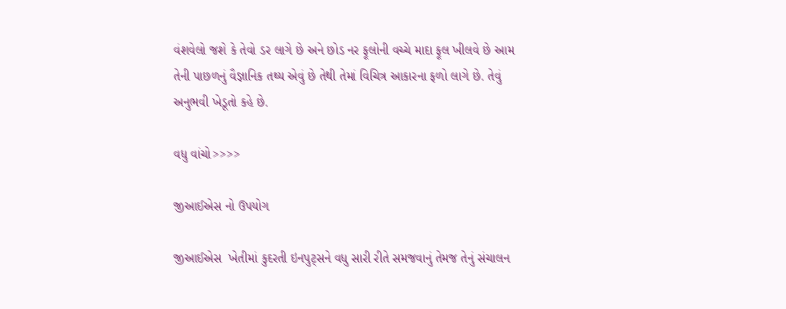વંશવેલો જશે કે તેવો ડર લાગે છે અને છોડ નર ફૂલોની વચ્ચે માદા ફૂલ ખીલવે છે આમ તેની પાછળનું વૈજ્ઞાનિક તથ્ય એવું છે તેથી તેમાં વિચિત્ર આકારના ફળો લાગે છે. તેવું અનુભવી ખેડૂતો કહે છે.

વધુ વાંચો>>>>

જીઆઈએસ નો ઉપયોગ

જીઆઈએસ  ખેતીમાં કુદરતી ઇનપુટ્સને વધુ સારી રીતે સમજવાનું તેમજ તેનું સંચાલન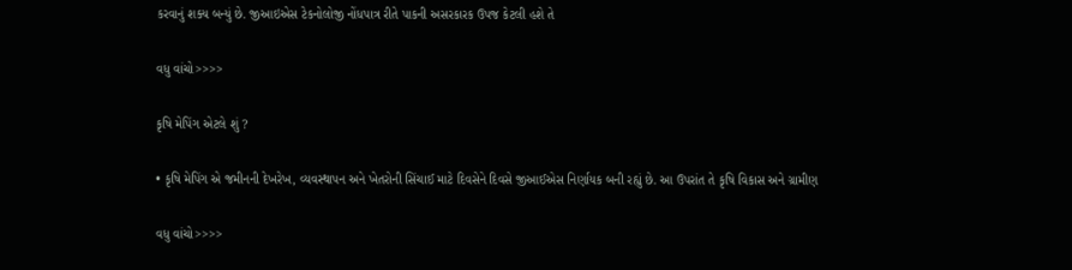કરવાનું શક્ય બન્યું છે. જીઆઇએસ ટેકનોલોજી નોંધપાત્ર રીતે પાકની અસરકારક ઉપજ કેટલી હશે તે

વધુ વાંચો>>>>

કૃષિ મેપિંગ એટલે શું ?

• કૃષિ મેપિંગ એ જમીનની દેખરેખ, વ્યવસ્થાપન અને ખેતરોની સિંચાઈ માટે દિવસેને દિવસે જીઆઈએસ નિર્ણાયક બની રહ્યું છે. આ ઉપરાંત તે કૃષિ વિકાસ અને ગ્રામીણ

વધુ વાંચો>>>>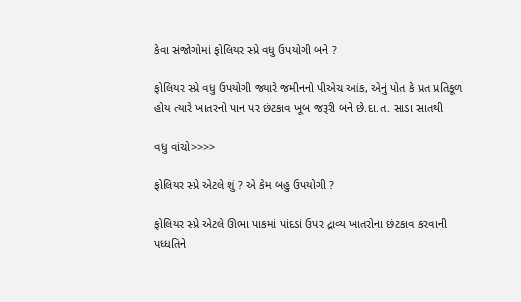કેવા સંજોગોમાં ફોલિયર સ્પ્રે વધુ ઉપયોગી બને ?

ફોલિયર સ્પ્રે વધુ ઉપયોગી જ્યારે જમીનનો પીએચ આંક, એનું પોત કે પ્રત પ્રતિકૂળ હોય ત્યારે ખાતરનો પાન પર છંટકાવ ખૂબ જરૂરી બને છે.દા.ત. સાડા સાતથી

વધુ વાંચો>>>>

ફોલિયર સ્પ્રે એટલે શું ? એ કેમ બહુ ઉપયોગી ?

ફોલિયર સ્પ્રે એટલે ઊભા પાકમાં પાંદડાં ઉપર દ્રાવ્ય ખાતરોના છંટકાવ કરવાની પધ્ધતિને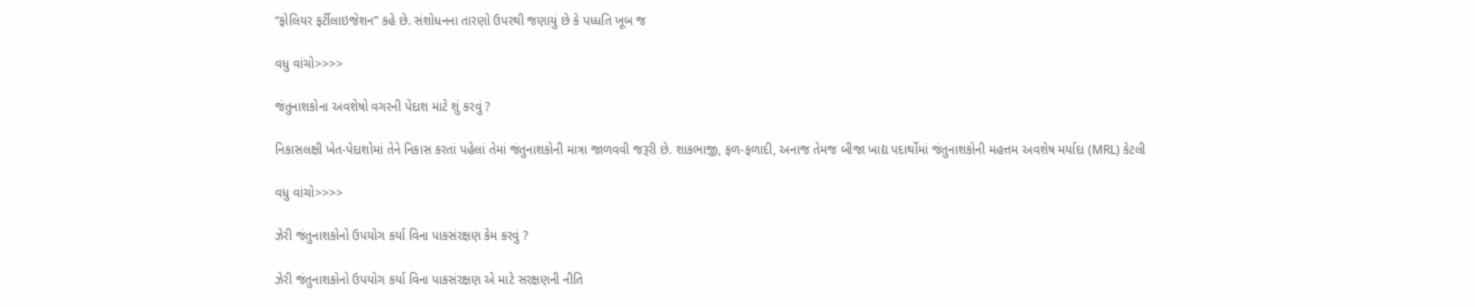“ફોલિયર ફર્ટીલાઇજેશન” કહે છે. સંશોધનના તારણો ઉપરથી જણાયું છે કે પધ્ધતિ ખૂબ જ

વધુ વાંચો>>>>

જંતુનાશકોના અવશેષો વગરની પેદાશ માટે શું કરવું ?

નિકાસલક્ષી ખેત-પેદાશોમાં તેને નિકાસ કરતાં પહેલાં તેમાં જંતુનાશકોની માત્રા જાળવવી જરૂરી છે. શાકભાજી, ફળ-ફળાદી, અનાજ તેમજ બીજા ખાદ્ય પદાર્થોમાં જંતુનાશકોની મહત્તમ અવશેષ મર્યાદા (MRL) કેટલી

વધુ વાંચો>>>>

ઝેરી જંતુનાશકોનો ઉપયોગ કર્યા વિના પાકસંરક્ષણ કેમ કરવું ?

ઝેરી જંતુનાશકોનો ઉપયોગ કર્યા વિના પાકસંરક્ષણ એ માટે સરક્ષણની નીતિ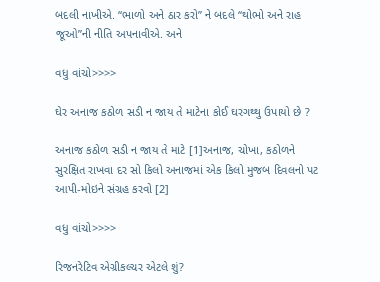બદલી નાખીએ. “ભાળો અને ઠાર કરો” ને બદલે “થોભો અને રાહ જૂઓ”ની નીતિ અપનાવીએ. અને

વધુ વાંચો>>>>

ઘેર અનાજ કઠોળ સડી ન જાય તે માટેના કોઈ ઘરગથ્થુ ઉપાયો છે ?

અનાજ કઠોળ સડી ન જાય તે માટે [1]અનાજ, ચોખા, કઠોળને સુરક્ષિત રાખવા દર સો કિલો અનાજમાં એક કિલો મુજબ દિવલનો પટ આપી-મોઇને સંગ્રહ કરવો [2]

વધુ વાંચો>>>>

રિજનરેટિવ એગ્રીકલ્ચર એટલે શું?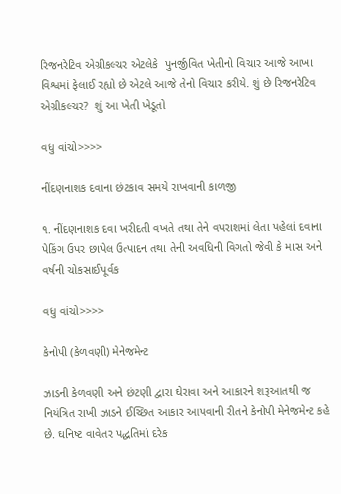રિજનરેટિવ એગ્રીકલ્ચર એટલેકે  પુનર્જીવિત ખેતીનો વિચાર આજે આખા વિશ્વમાં ફેલાઈ રહ્યો છે એટલે આજે તેનો વિચાર કરીયે. શું છે રિજનરેટિવ એગ્રીકલ્ચર?  શું આ ખેતી ખેડૂતો

વધુ વાંચો>>>>

નીંદણનાશક દવાના છંટકાવ સમયે રાખવાની કાળજી

૧. નીંદણનાશક દવા ખરીદતી વખતે તથા તેને વપરાશમાં લેતા પહેલાં દવાના પેકિંગ ઉપર છાપેલ ઉત્પાદન તથા તેની અવધિની વિગતો જેવી કે માસ અને વર્ષની ચોકસાઈપૂર્વક

વધુ વાંચો>>>>

કેનોપી (કેળવણી) મેનેજમેન્ટ

ઝાડની કેળવણી અને છંટણી દ્વારા ઘેરાવા અને આકારને શરૂઆતથી જ નિયંત્રિત રાખી ઝાડને ઈચ્છિત આકાર આપવાની રીતને કેનોપી મેનેજમેન્ટ કહે છે. ઘનિષ્ટ વાવેતર પદ્ધતિમાં દરેક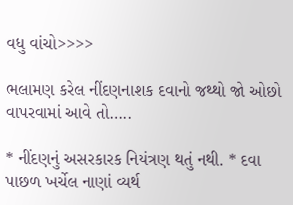વધુ વાંચો>>>>

ભલામણ કરેલ નીંદણનાશક દવાનો જથ્થો જો ઓછો વાપરવામાં આવે તો…..

* નીંદણનું અસરકારક નિયંત્રણ થતું નથી. * દવા પાછળ ખર્ચેલ નાણાં વ્યર્થ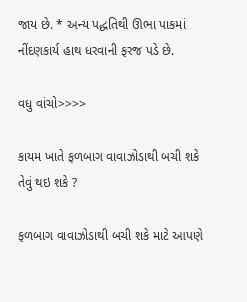જાય છે. * અન્ય પદ્ધતિથી ઊભા પાકમાં નીંદણકાર્ય હાથ ધરવાની ફરજ પડે છે.

વધુ વાંચો>>>>

કાયમ ખાતે ફળબાગ વાવાઝોડાથી બચી શકે તેવું થઇ શકે ?

ફળબાગ વાવાઝોડાથી બચી શકે માટે આપણે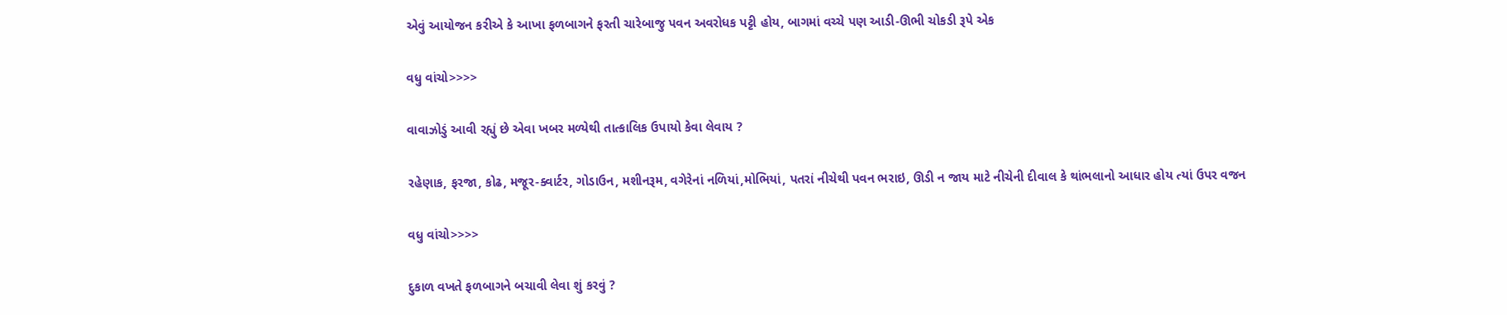એવું આયોજન કરીએ કે આખા ફળબાગને ફરતી ચારેબાજુ પવન અવરોધક પટ્ટી હોય, બાગમાં વચ્ચે પણ આડી-ઊભી ચોકડી રૂપે એક

વધુ વાંચો>>>>

વાવાઝોડું આવી રહ્યું છે એવા ખબર મળ્યેથી તાત્કાલિક ઉપાયો કેવા લેવાય ?

રહેણાક, ફરજા, કોઢ, મજૂર-ક્વાર્ટર, ગોડાઉન, મશીનરૂમ, વગેરેનાં નળિયાં,મોભિયાં, પતરાં નીચેથી પવન ભરાઇ, ઊડી ન જાય માટે નીચેની દીવાલ કે થાંભલાનો આધાર હોય ત્યાં ઉપર વજન

વધુ વાંચો>>>>

દુકાળ વખતે ફળબાગને બચાવી લેવા શું કરવું ?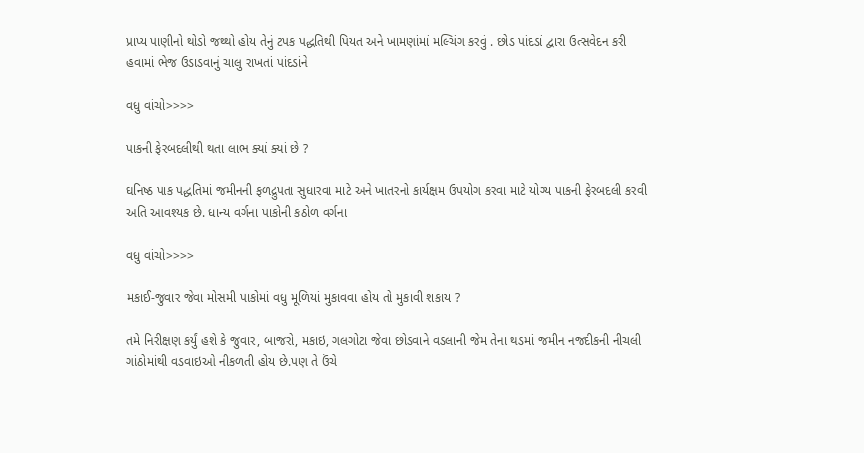પ્રાપ્ય પાણીનો થોડો જથ્થો હોય તેનું ટપક પદ્ધતિથી પિયત અને ખામણાંમાં મલ્ચિંગ કરવું . છોડ પાંદડાં દ્વારા ઉત્સવેદન કરી હવામાં ભેજ ઉડાડવાનું ચાલુ રાખતાં પાંદડાંને

વધુ વાંચો>>>>

પાકની ફેરબદલીથી થતા લાભ ક્યાં ક્યાં છે ?

ઘનિષ્ઠ પાક પદ્ધતિમાં જમીનની ફળદ્રુપતા સુધારવા માટે અને ખાતરનો કાર્યક્ષમ ઉપયોગ કરવા માટે યોગ્ય પાકની ફેરબદલી કરવી અતિ આવશ્યક છે. ધાન્ય વર્ગના પાકોની કઠોળ વર્ગના

વધુ વાંચો>>>>

મકાઈ-જુવાર જેવા મોસમી પાકોમાં વધુ મૂળિયાં મુકાવવા હોય તો મુકાવી શકાય ?

તમે નિરીક્ષણ કર્યું હશે કે જુવાર, બાજરો, મકાઇ, ગલગોટા જેવા છોડવાને વડલાની જેમ તેના થડમાં જમીન નજદીકની નીચલી ગાંઠોમાંથી વડવાઇઓ નીકળતી હોય છે.પણ તે ઉંચે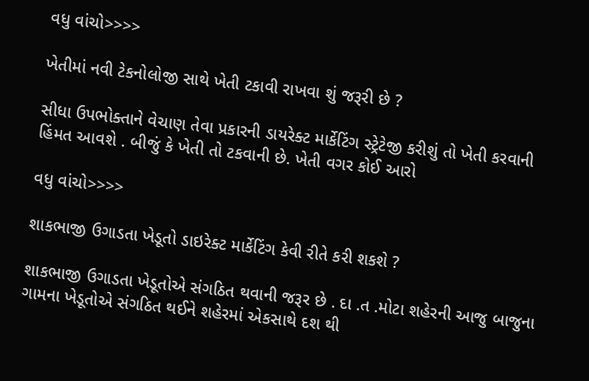વધુ વાંચો>>>>

ખેતીમાં નવી ટેકનોલોજી સાથે ખેતી ટકાવી રાખવા શું જરૂરી છે ?

સીધા ઉપભોક્તાને વેચાણ તેવા પ્રકારની ડાયરેક્ટ માર્કેટિંગ સ્ટ્રેટેજી કરીશું તો ખેતી કરવાની હિંમત આવશે . બીજું કે ખેતી તો ટકવાની છે. ખેતી વગર કોઈ આરો

વધુ વાંચો>>>>

શાકભાજી ઉગાડતા ખેડૂતો ડાઇરેક્ટ માર્કેટિંગ કેવી રીતે કરી શકશે ?

શાકભાજી ઉગાડતા ખેડૂતોએ સંગઠિત થવાની જરૂર છે . દા .ત .મોટા શહેરની આજુ બાજુના ગામના ખેડૂતોએ સંગઠિત થઈને શહેરમાં એકસાથે દશ થી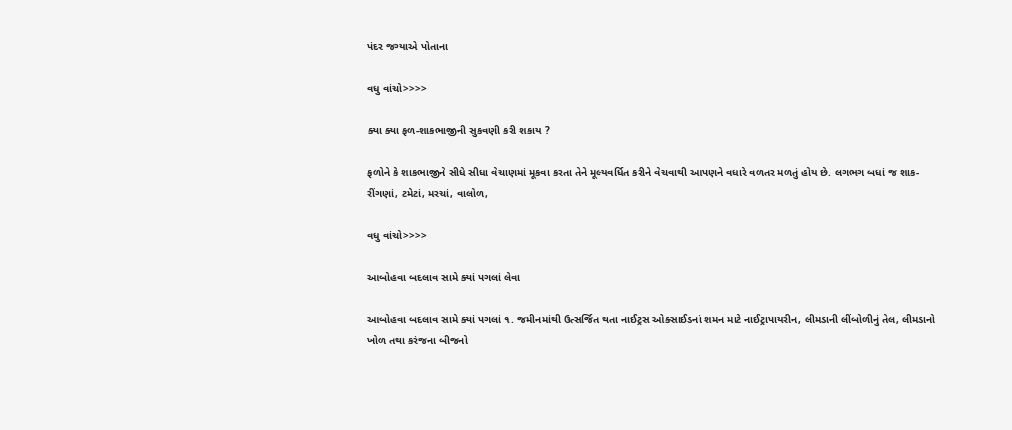પંદર જગ્યાએ પોતાના

વધુ વાંચો>>>>

ક્યા ક્યા ફળ-શાકભાજીની સુકવણી કરી શકાય ?

ફળોને કે શાકભાજીને સીધે સીધા વેચાણમાં મૂકવા કરતા તેને મૂલ્યવર્ધિત કરીને વેચવાથી આપણને વધારે વળતર મળતું હોય છે. લગભગ બધાં જ શાક-રીંગણાં, ટમેટાં, મરચાં, વાલોળ,

વધુ વાંચો>>>>

આબોહવા બદલાવ સામે ક્યાં પગલાં લેવા

આબોહવા બદલાવ સામે ક્યાં પગલાં ૧. જમીનમાંથી ઉત્સર્જિત થતા નાઈટ્રસ ઓક્સાઈડનાં શમન માટે નાઈટ્રાપાયરીન, લીમડાની લીંબોળીનું તેલ, લીમડાનો ખોળ તથા કરંજના બીજનો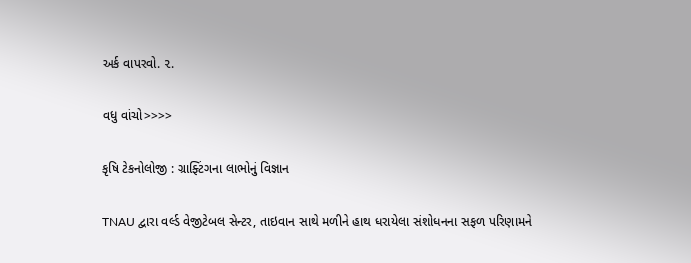અર્ક વાપરવો. ૨.

વધુ વાંચો>>>>

કૃષિ ટેકનોલોજી : ગ્રાફ્ટિંગના લાભોનું વિજ્ઞાન

TNAU દ્વારા વર્લ્ડ વેજીટેબલ સેન્ટર, તાઇવાન સાથે મળીને હાથ ધરાયેલા સંશોધનના સફળ પરિણામને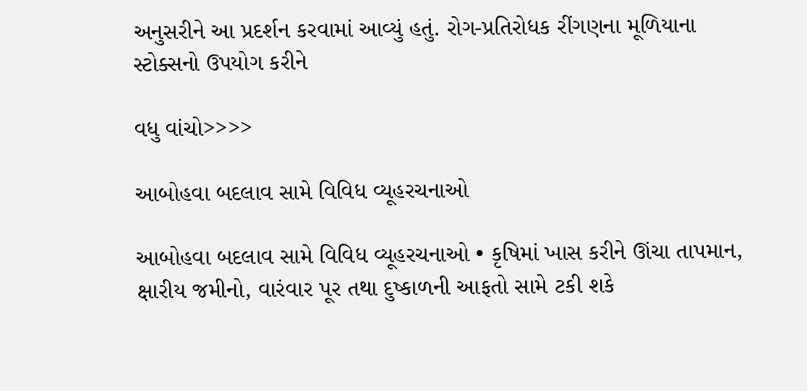અનુસરીને આ પ્રદર્શન કરવામાં આવ્યું હતું. રોગ-પ્રતિરોધક રીંગણના મૂળિયાના સ્ટોક્સનો ઉપયોગ કરીને

વધુ વાંચો>>>>

આબોહવા બદલાવ સામે વિવિધ વ્યૂહરચનાઓ

આબોહવા બદલાવ સામે વિવિધ વ્યૂહરચનાઓ • કૃષિમાં ખાસ કરીને ઊંચા તાપમાન, ક્ષારીય જમીનો, વારંવાર પૂર તથા દુષ્કાળની આફતો સામે ટકી શકે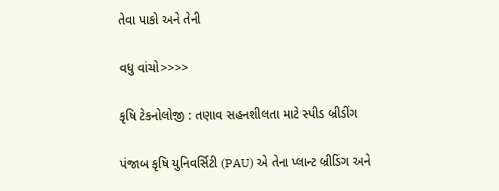તેવા પાકો અને તેની

વધુ વાંચો>>>>

કૃષિ ટેકનોલોજી : તણાવ સહનશીલતા માટે સ્પીડ બ્રીડીંગ

પંજાબ કૃષિ યુનિવર્સિટી (PAU) એ તેના પ્લાન્ટ બ્રીડિંગ અને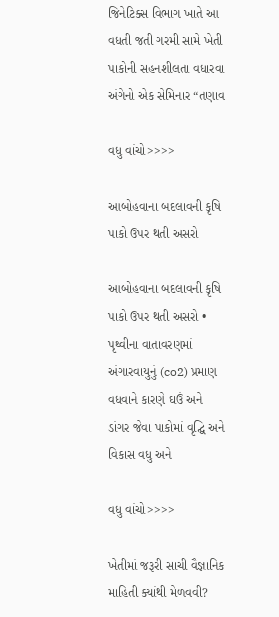જિનેટિક્સ વિભાગ ખાતે આ વધતી જતી ગરમી સામે ખેતી પાકોની સહનશીલતા વધારવા અંગેનો એક સેમિનાર “તણાવ

વધુ વાંચો>>>>

આબોહવાના બદલાવની કૃષિ પાકો ઉપર થતી અસરો

આબોહવાના બદલાવની કૃષિ પાકો ઉપર થતી અસરો • પૃથ્વીના વાતાવરણમાં અંગારવાયુનું (co2) પ્રમાણ વધવાને કારણે ઘઉં અને ડાંગર જેવા પાકોમાં વૃદ્ઘિ અને વિકાસ વધુ અને

વધુ વાંચો>>>>

ખેતીમાં જરૂરી સાચી વૈજ્ઞાનિક માહિતી ક્યાંથી મેળવવી?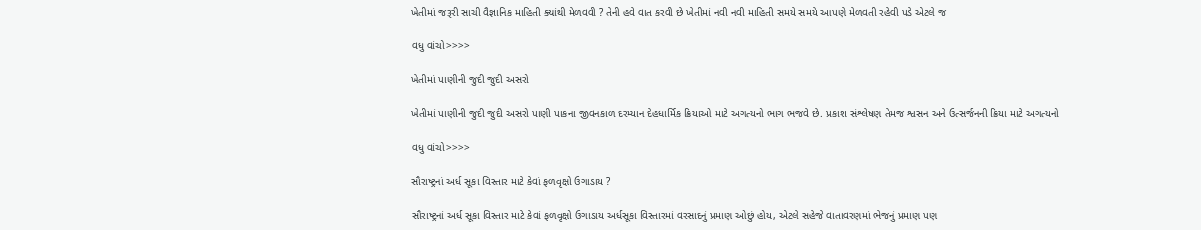ખેતીમાં જરૂરી સાચી વૈજ્ઞાનિક માહિતી ક્યાંથી મેળવવી ? તેની હવે વાત કરવી છે ખેતીમાં નવી નવી માહિતી સમયે સમયે આપણે મેળવતી રહેવી પડે એટલે જ

વધુ વાંચો>>>>

ખેતીમાં પાણીની જુદી જુદી અસરો

ખેતીમાં પાણીની જુદી જુદી અસરો પાણી પાકના જીવનકાળ દરમ્યાન દેહધાર્મિક ક્રિયાઓ માટે અગત્યનો ભાગ ભજવે છે. પ્રકાશ સંશ્લેષણ તેમજ શ્વસન અને ઉત્સર્જનની ક્રિયા માટે અગત્યનો

વધુ વાંચો>>>>

સૌરાષ્ટ્રનાં અર્ધ સૂકા વિસ્તાર માટે કેવાં ફળવૃક્ષો ઉગાડાય ?

સૌરાષ્ટ્રનાં અર્ધ સૂકા વિસ્તાર માટે કેવાં ફળવૃક્ષો ઉગાડાય અર્ધસૂકા વિસ્તારમાં વરસાદનું પ્રમાણ ઓછું હોય, એટલે સહેજે વાતાવરણમાં ભેજનું પ્રમાણ પણ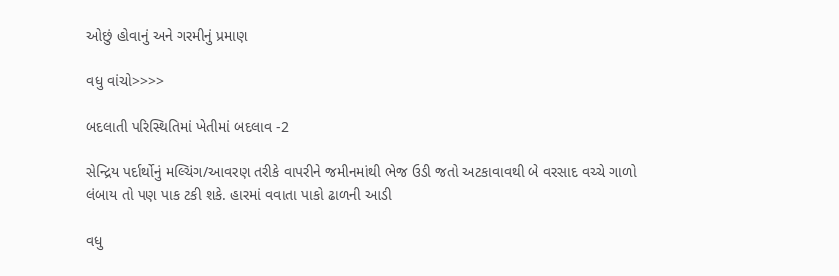ઓછું હોવાનું અને ગરમીનું પ્રમાણ

વધુ વાંચો>>>>

બદલાતી પરિસ્થિતિમાં ખેતીમાં બદલાવ -2

સેન્દ્રિય પર્દાર્થોનું મલ્ચિંગ/આવરણ તરીકે વાપરીને જમીનમાંથી ભેજ ઉડી જતો અટકાવાવથી બે વરસાદ વચ્ચે ગાળો લંબાય તો પણ પાક ટકી શકે. હારમાં વવાતા પાકો ઢાળની આડી

વધુ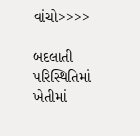વાંચો>>>>

બદલાતી પરિસ્થિતિમાં ખેતીમાં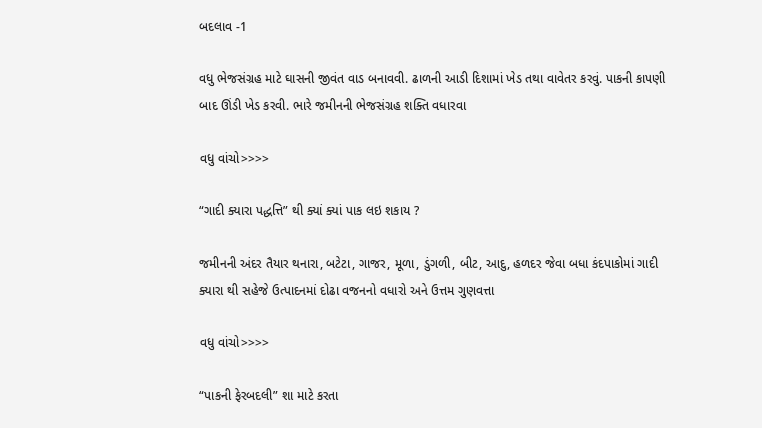બદલાવ -1

વધુ ભેજસંગ્રહ માટે ઘાસની જીવંત વાડ બનાવવી. ઢાળની આડી દિશામાં ખેડ તથા વાવેતર કરવું. પાકની કાપણી બાદ ઊંડી ખેડ કરવી. ભારે જમીનની ભેજસંગ્રહ શક્તિ વધારવા

વધુ વાંચો>>>>

“ગાદી ક્યારા પદ્ધત્તિ” થી ક્યાં ક્યાં પાક લઇ શકાય ?

જમીનની અંદર તૈયાર થનારા, બટેટા, ગાજર, મૂળા, ડુંગળી, બીટ, આદુ, હળદર જેવા બધા કંદપાકોમાં ગાદી ક્યારા થી સહેજે ઉત્પાદનમાં દોઢા વજનનો વધારો અને ઉત્તમ ગુણવત્તા

વધુ વાંચો>>>>

“પાકની ફેરબદલી” શા માટે કરતા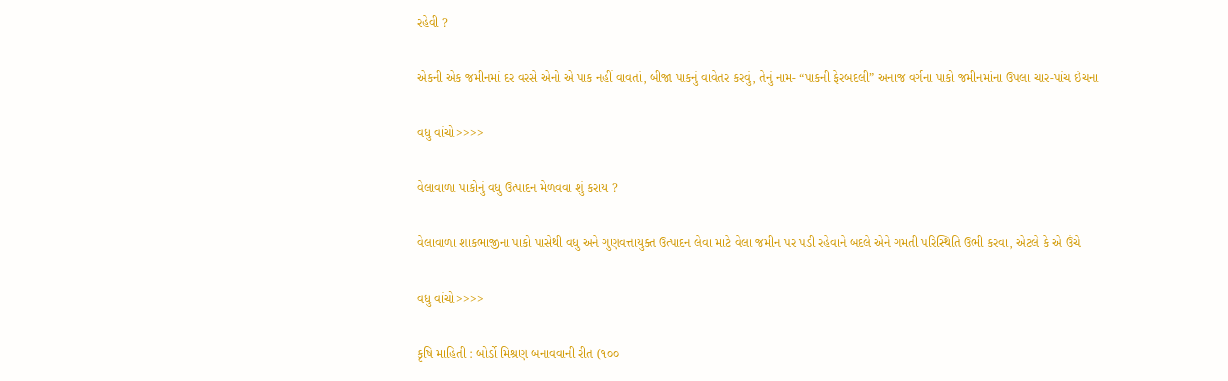રહેવી ?

એકની એક જમીનમાં દર વરસે એનો એ પાક નહીં વાવતાં, બીજા પાકનું વાવેતર કરવું, તેનું નામ- “પાકની ફેરબદલી” અનાજ વર્ગના પાકો જમીનમાંના ઉપલા ચાર-પાંચ ઇંચના

વધુ વાંચો>>>>

વેલાવાળા પાકોનું વધુ ઉત્પાદન મેળવવા શું કરાય ?

વેલાવાળા શાકભાજીના પાકો પાસેથી વધુ અને ગુણવત્તાયુક્ત ઉત્પાદન લેવા માટે વેલા જમીન પર પડી રહેવાને બદલે એને ગમતી પરિસ્થિતિ ઉભી કરવા, એટલે કે એ ઉંચે

વધુ વાંચો>>>>

કૃષિ માહિતી : બોર્ડો મિશ્રણ બનાવવાની રીત (૧૦૦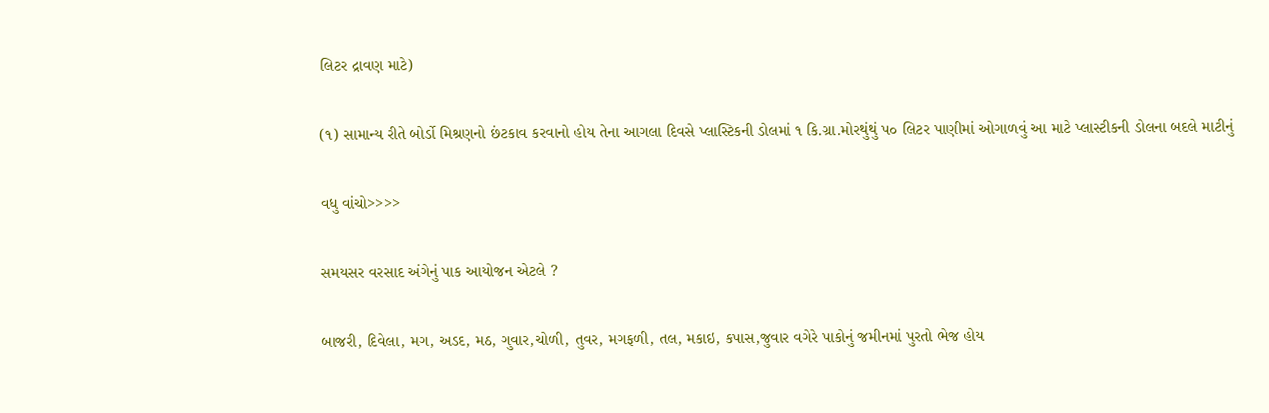લિટર દ્રાવણ માટે)

(૧) સામાન્ય રીતે બોર્ડો મિશ્રણનો છંટકાવ કરવાનો હોય તેના આગલા દિવસે પ્લાસ્ટિકની ડોલમાં ૧ કિ.ગ્રા.મોરથુંથું પ૦ લિટર પાણીમાં ઓગાળવું આ માટે પ્લાસ્ટીકની ડોલના બદલે માટીનું

વધુ વાંચો>>>>

સમયસર વરસાદ અંગેનું પાક આયોજન એટલે ?

બાજરી, દિવેલા, મગ, અડદ, મઠ, ગુવાર,ચોળી, તુવર, મગફળી, તલ, મકાઇ, કપાસ,જુવાર વગેરે પાકોનું જમીનમાં પુરતો ભેજ હોય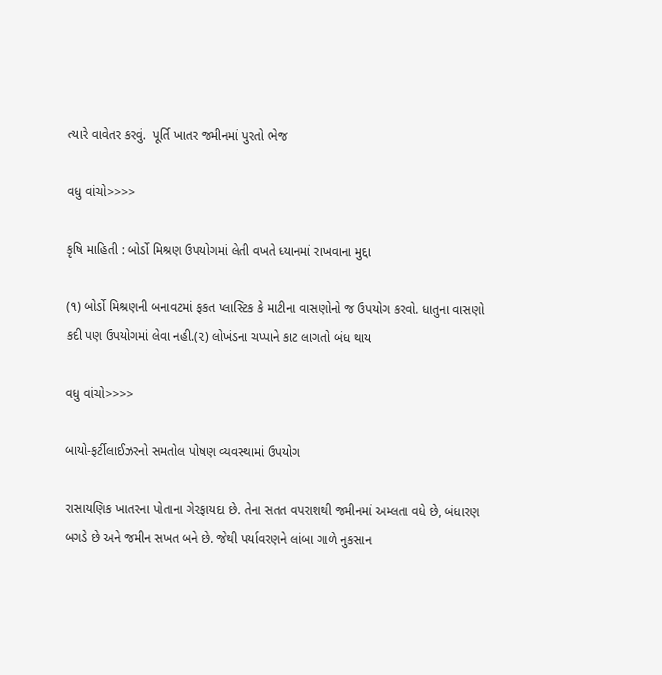ત્યારે વાવેતર કરવું.  પૂર્તિ ખાતર જમીનમાં પુરતો ભેજ

વધુ વાંચો>>>>

કૃષિ માહિતી : બોર્ડો મિશ્રણ ઉપયોગમાં લેતી વખતે ધ્યાનમાં રાખવાના મુદ્દા

(૧) બોર્ડો મિશ્રણની બનાવટમાં ફકત પ્લાસ્ટિક કે માટીના વાસણોનો જ ઉપયોગ કરવો. ધાતુના વાસણો કદી પણ ઉપયોગમાં લેવા નહી.(૨) લોખંડના ચપ્પાને કાટ લાગતો બંધ થાય

વધુ વાંચો>>>>

બાયો-ફર્ટીલાઈઝરનો સમતોલ પોષણ વ્યવસ્થામાં ઉપયોગ

રાસાયણિક ખાતરના પોતાના ગેરફાયદા છે. તેના સતત વપરાશથી જમીનમાં અમ્લતા વધે છે, બંધારણ બગડે છે અને જમીન સખત બને છે. જેથી પર્યાવરણને લાંબા ગાળે નુકસાન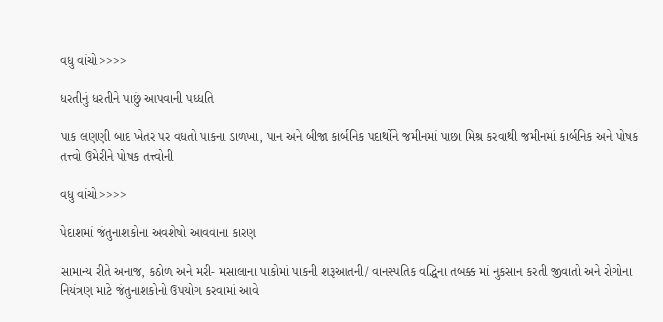વધુ વાંચો>>>>

ધરતીનું ધરતીને પાછું આપવાની પધ્ધતિ

પાક લણણી બાદ ખેતર પર વધતો પાકના ડાળખા, પાન અને બીજા કાર્બનિક પદાર્થોને જમીનમાં પાછા મિશ્ર કરવાથી જમીનમાં કાર્બનિક અને પોષક તત્ત્વો ઉમેરીને પોષક તત્ત્વોની

વધુ વાંચો>>>>

પેદાશમાં જંતુનાશકોના અવશેષો આવવાના કારણ

સામાન્ય રીતે અનાજ, કઠોળ અને મરી- મસાલાના પાકોમાં પાકની શરૂઆતની/ વાનસ્પતિક વદ્ધિના તબક્ક માં નુકસાન કરતી જીવાતો અને રોગોના નિયંત્રણ માટે જંતુનાશકોનો ઉપયોગ કરવામાં આવે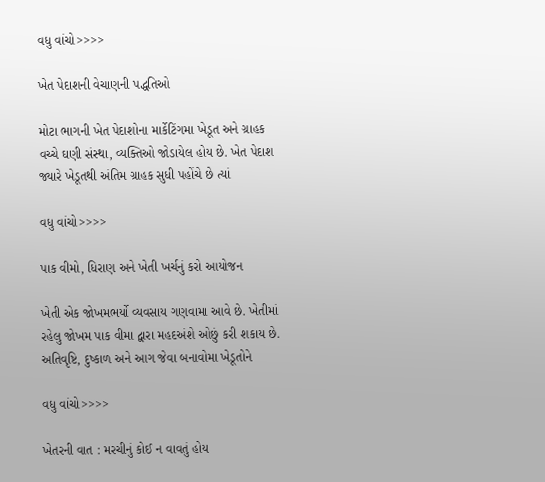વધુ વાંચો>>>>

ખેત પેદાશની વેચાણની પદ્ધતિઓ

મોટા ભાગની ખેત પેદાશોના માર્કેટિંગમા ખેડૂત અને ગ્રાહક વચ્ચે ઘણી સંસ્થા, વ્યક્તિઓ જોડાયેલ હોય છે. ખેત પેદાશ જ્યારે ખેડૂતથી અંતિમ ગ્રાહક સુધી પહોંચે છે ત્યાં

વધુ વાંચો>>>>

પાક વીમો, ધિરાણ અને ખેતી ખર્ચનું કરો આયોજન

ખેતી એક જોખમભર્યો વ્યવસાય ગણવામા આવે છે. ખેતીમાં રહેલુ જોખમ પાક વીમા દ્વારા મહદઅંશે ઓછું કરી શકાય છે. અતિવૃષ્ટિ, દુષ્કાળ અને આગ જેવા બનાવોમા ખેડૂતોને

વધુ વાંચો>>>>

ખેતરની વાત : મરચીનું કોઈ ન વાવતું હોય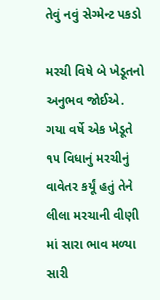તેવું નવું સેગ્મેન્ટ પકડો

મરચી વિષે બે ખેડૂતનો અનુભવ જોઈએ. ગયા વર્ષે એક ખેડૂતે ૧૫ વિધાનું મરચીનું વાવેતર કર્યૂં હતું તેને લીલા મરચાની વીણી માં સારા ભાવ મળ્યા સારી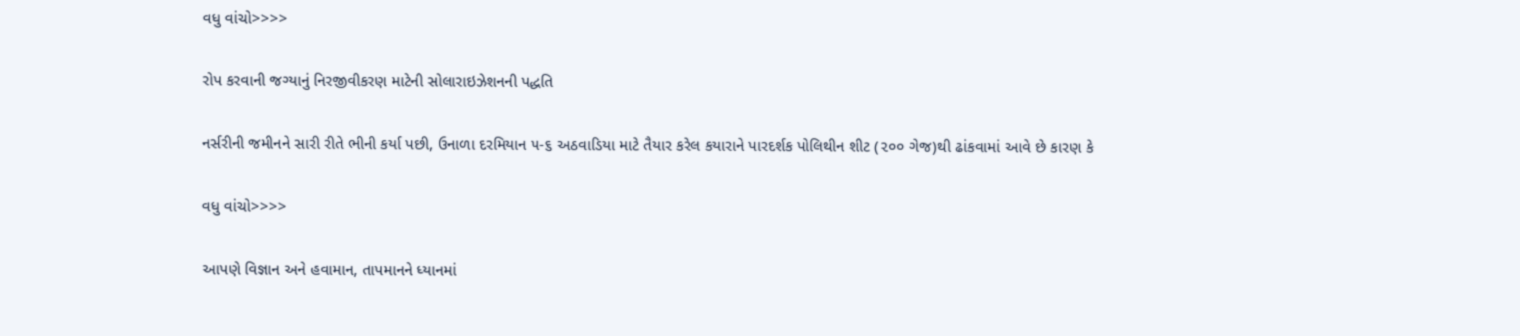વધુ વાંચો>>>>

રોપ કરવાની જગ્યાનું નિરજીવીકરણ માટેની સોલારાઇઝેશનની પદ્ધતિ

નર્સરીની જમીનને સારી રીતે ભીની કર્યા પછી, ઉનાળા દરમિયાન ૫-૬ અઠવાડિયા માટે તૈયાર કરેલ કયારાને પારદર્શક પોલિથીન શીટ (૨૦૦ ગેજ)થી ઢાંકવામાં આવે છે કારણ કે

વધુ વાંચો>>>>

આપણે વિજ્ઞાન અને હવામાન, તાપમાનને ધ્યાનમાં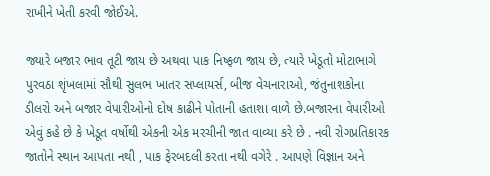રાખીને ખેતી કરવી જોઈએ.

જ્યારે બજાર ભાવ તૂટી જાય છે અથવા પાક નિષ્ફળ જાય છે, ત્યારે ખેડૂતો મોટાભાગે પુરવઠા શૃંખલામાં સૌથી સુલભ ખાતર સપ્લાયર્સ, બીજ વેચનારાઓ, જંતુનાશકોના ડીલરો અને બજાર વેપારીઓનો દોષ કાઢીને પોતાની હતાશા વાળે છે.બજારના વેપારીઓ એવું કહે છે કે ખેડૂત વર્ષોથી એકની એક મરચીની જાત વાવ્યા કરે છે . નવી રોગપ્રતિકારક જાતોને સ્થાન આપતા નથી , પાક ફેરબદલી કરતા નથી વગેરે . આપણે વિજ્ઞાન અને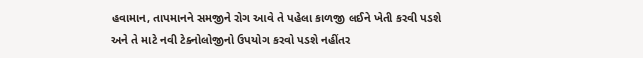હવામાન, તાપમાનને સમજીને રોગ આવે તે પહેલા કાળજી લઈને ખેતી કરવી પડશે અને તે માટે નવી ટેક્નોલોજીનો ઉપયોગ કરવો પડશે નહીંતર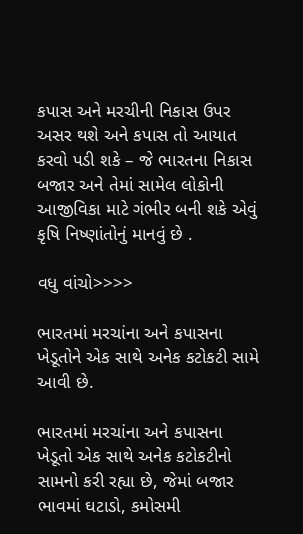કપાસ અને મરચીની નિકાસ ઉપર અસર થશે અને કપાસ તો આયાત કરવો પડી શકે – જે ભારતના નિકાસ બજાર અને તેમાં સામેલ લોકોની આજીવિકા માટે ગંભીર બની શકે એવું કૃષિ નિષ્ણાંતોનું માનવું છે .

વધુ વાંચો>>>>

ભારતમાં મરચાંના અને કપાસના ખેડૂતોને એક સાથે અનેક કટોકટી સામે આવી છે.

ભારતમાં મરચાંના અને કપાસના ખેડૂતો એક સાથે અનેક કટોકટીનો સામનો કરી રહ્યા છે, જેમાં બજાર ભાવમાં ઘટાડો, કમોસમી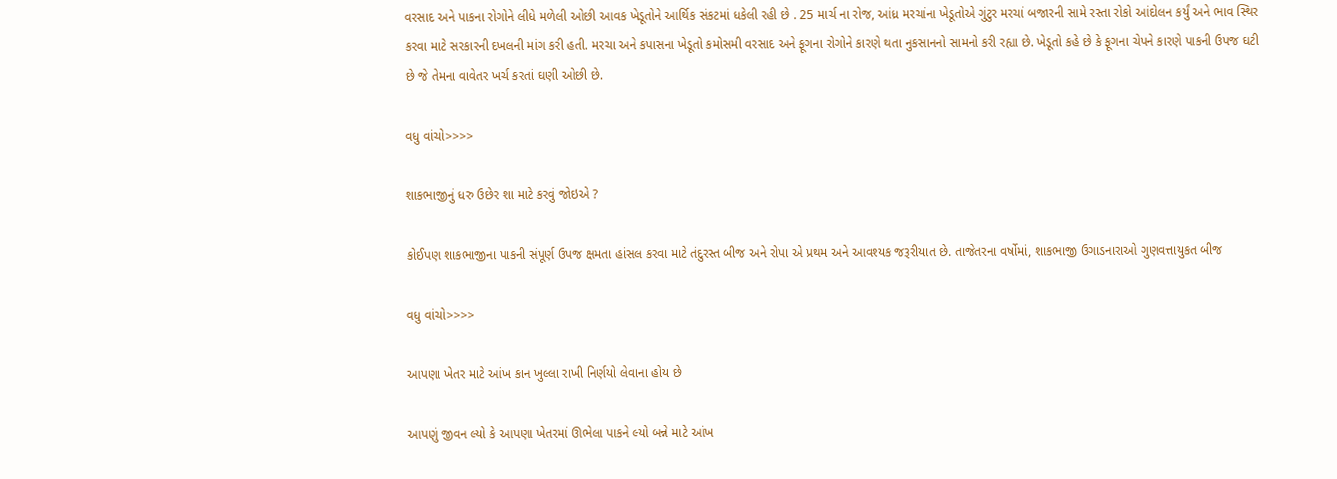વરસાદ અને પાકના રોગોને લીધે મળેલી ઓછી આવક ખેડૂતોને આર્થિક સંકટમાં ધકેલી રહી છે . 25 માર્ચ ના રોજ, આંધ્ર મરચાંના ખેડૂતોએ ગુંટુર મરચાં બજારની સામે રસ્તા રોકો આંદોલન કર્યું અને ભાવ સ્થિર કરવા માટે સરકારની દખલની માંગ કરી હતી. મરચા અને કપાસના ખેડૂતો કમોસમી વરસાદ અને ફૂગના રોગોને કારણે થતા નુકસાનનો સામનો કરી રહ્યા છે. ખેડૂતો કહે છે કે ફૂગના ચેપને કારણે પાકની ઉપજ ઘટી છે જે તેમના વાવેતર ખર્ચ કરતાં ઘણી ઓછી છે.

વધુ વાંચો>>>>

શાકભાજીનું ધરુ ઉછેર શા માટે કરવું જોઇએ ?

કોઈપણ શાકભાજીના પાકની સંપૂર્ણ ઉપજ ક્ષમતા હાંસલ કરવા માટે તંદુરસ્ત બીજ અને રોપા એ પ્રથમ અને આવશ્યક જરૂરીયાત છે. તાજેતરના વર્ષોમાં, શાકભાજી ઉગાડનારાઓ ગુણવત્તાયુકત બીજ

વધુ વાંચો>>>>

આપણા ખેતર માટે આંખ કાન ખુલ્લા રાખી નિર્ણયો લેવાના હોય છે

આપણું જીવન લ્યો કે આપણા ખેતરમાં ઊભેલા પાકને લ્યો બન્ને માટે આંખ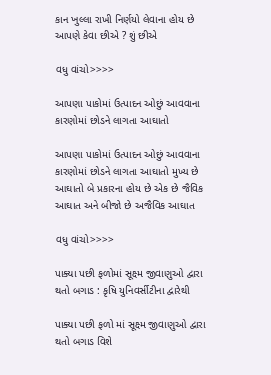કાન ખુલ્લા રાખી નિર્ણયો લેવાના હોય છે આપણે કેવા છીએ ? શું છીએ

વધુ વાંચો>>>>

આપણા પાકોમાં ઉત્પાદન ઓછું આવવાના કારણોમાં છોડને લાગતા આઘાતો

આપણા પાકોમાં ઉત્પાદન ઓછું આવવાના કારણોમાં છોડને લાગતા આઘાતો મુખ્ય છે આઘાતો બે પ્રકારના હોય છે એક છે જૈવિક આઘાત અને બીજો છે અજૈવિક આઘાત

વધુ વાંચો>>>>

પાક્યા પછી ફળોમાં સૂક્ષ્મ જીવાણુઓ દ્વારા થતો બગાડ : કૃષિ યુનિવર્સીટીના દ્વારેથી

પાક્યા પછી ફળો માં સૂક્ષ્મ જીવાણુઓ દ્વારા થતો બગાડ વિશે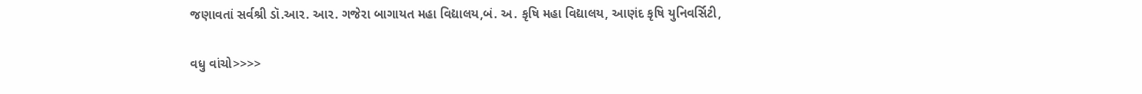જણાવતાં સર્વશ્રી ડૉ.આર. આર. ગજેરા બાગાયત મહા વિદ્યાલય,બં. અ. કૃષિ મહા વિદ્યાલય, આણંદ કૃષિ યુનિવર્સિટી,

વધુ વાંચો>>>>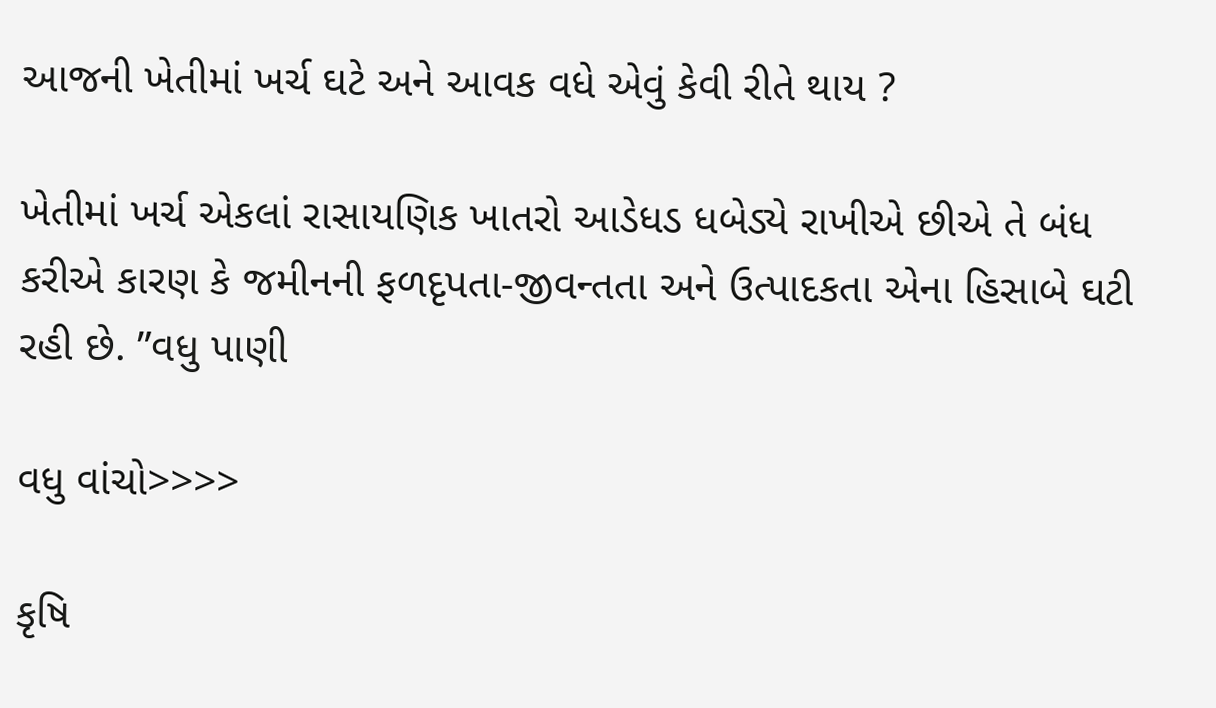આજની ખેતીમાં ખર્ચ ઘટે અને આવક વધે એવું કેવી રીતે થાય ?

ખેતીમાં ખર્ચ એકલાં રાસાયણિક ખાતરો આડેધડ ધબેડ્યે રાખીએ છીએ તે બંધ કરીએ કારણ કે જમીનની ફળદૃપતા-જીવન્તતા અને ઉત્પાદકતા એના હિસાબે ઘટી રહી છે. ”વધુ પાણી

વધુ વાંચો>>>>

કૃષિ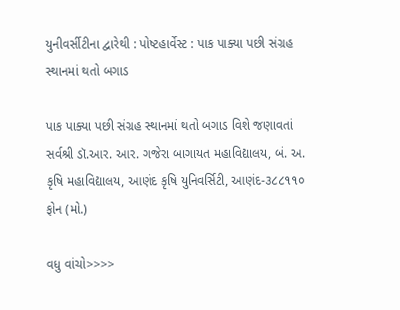યુનીવર્સીટીના દ્વારેથી : પોષ્ટહાર્વેસ્ટ : પાક પાક્યા પછી સંગ્રહ સ્થાનમાં થતો બગાડ

પાક પાક્યા પછી સંગ્રહ સ્થાનમાં થતો બગાડ વિશે જણાવતાં સર્વશ્રી ડૉ.આર. આર. ગજેરા બાગાયત મહાવિદ્યાલય, બં. અ. કૃષિ મહાવિદ્યાલય, આણંદ કૃષિ યુનિવર્સિટી, આણંદ-૩૮૮૧૧૦ ફોન (મો.)

વધુ વાંચો>>>>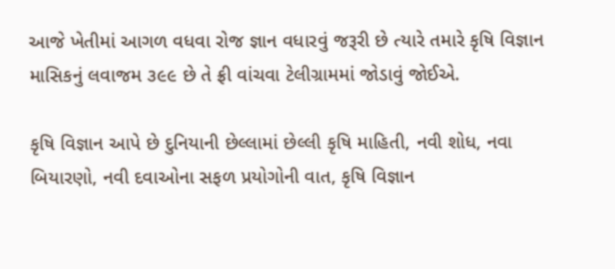આજે ખેતીમાં આગળ વધવા રોજ જ્ઞાન વધારવું જરૂરી છે ત્યારે તમારે કૃષિ વિજ્ઞાન માસિકનું લવાજમ ૩૯૯ છે તે ફ્રી વાંચવા ટેલીગ્રામમાં જોડાવું જોઈએ.

કૃષિ વિજ્ઞાન આપે છે દુનિયાની છેલ્લામાં છેલ્લી કૃષિ માહિતી, નવી શોધ, નવા બિયારણો, નવી દવાઓના સફળ પ્રયોગોની વાત, કૃષિ વિજ્ઞાન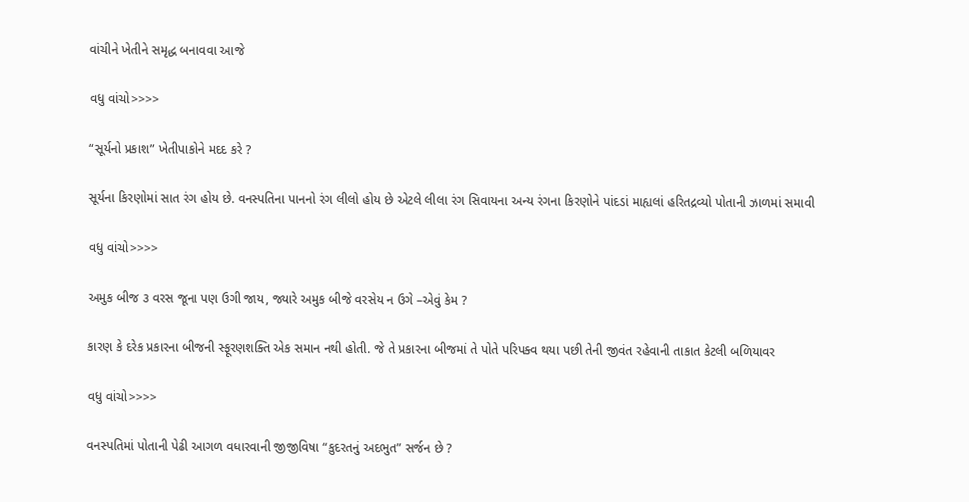વાંચીને ખેતીને સમૃદ્ધ બનાવવા આજે

વધુ વાંચો>>>>

“સૂર્યનો પ્રકાશ” ખેતીપાકોને મદદ કરે ?

સૂર્યના કિરણોમાં સાત રંગ હોય છે. વનસ્પતિના પાનનો રંગ લીલો હોય છે એટલે લીલા રંગ સિવાયના અન્ય રંગના કિરણોને પાંદડાં માહ્યલાં હરિતદ્રવ્યો પોતાની ઝાળમાં સમાવી

વધુ વાંચો>>>>

અમુક બીજ ૩ વરસ જૂના પણ ઉગી જાય, જ્યારે અમુક બીજે વરસેય ન ઉગે –એવું કેમ ?

કારણ કે દરેક પ્રકારના બીજની સ્ફૂરણશક્તિ એક સમાન નથી હોતી. જે તે પ્રકારના બીજમાં તે પોતે પરિપક્વ થયા પછી તેની જીવંત રહેવાની તાકાત કેટલી બળિયાવર

વધુ વાંચો>>>>

વનસ્પતિમાં પોતાની પેઢી આગળ વધારવાની જીજીવિષા “કુદરતનું અદભુત” સર્જન છે ?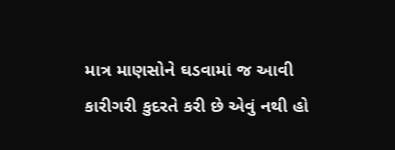માત્ર માણસોને ઘડવામાં જ આવી કારીગરી કુદરતે કરી છે એવું નથી હો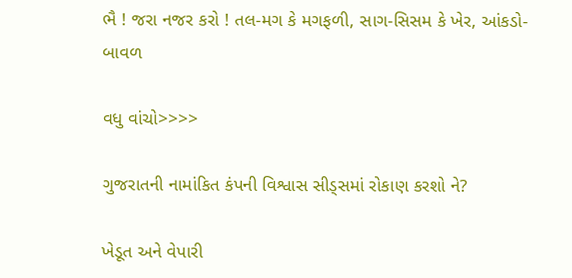ભૈ ! જરા નજર કરો ! તલ-મગ કે મગફળી, સાગ-સિસમ કે ખેર, આંકડો-બાવળ

વધુ વાંચો>>>>

ગુજરાતની નામાંકિત કંપની વિશ્વાસ સીડ્સમાં રોકાણ કરશો ને?

ખેડૂત અને વેપારી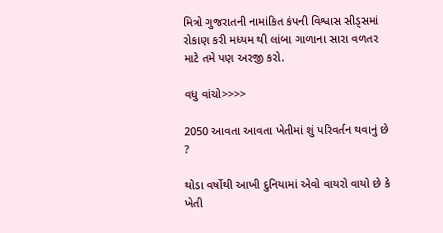મિત્રો ગુજરાતની નામાંકિત કંપની વિશ્વાસ સીડ્સમાં રોકાણ કરી મધ્યમ થી લાંબા ગાળાના સારા વળતર માટે તમે પણ અરજી કરો.

વધુ વાંચો>>>>

2050 આવતા આવતા ખેતીમાં શું પરિવર્તન થવાનું છે ?

થોડા વર્ષોથી આખી દુનિયામાં એવો વાયરો વાયો છે કે ખેતી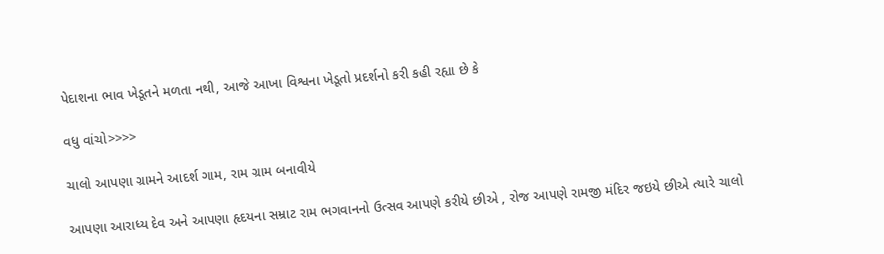પેદાશના ભાવ ખેડૂતને મળતા નથી, આજે આખા વિશ્વના ખેડૂતો પ્રદર્શનો કરી કહી રહ્યા છે કે

વધુ વાંચો>>>>

ચાલો આપણા ગ્રામને આદર્શ ગામ, રામ ગ્રામ બનાવીયે

આપણા આરાધ્ય દેવ અને આપણા હૃદયના સમ્રાટ રામ ભગવાનનો ઉત્સવ આપણે કરીયે છીએ , રોજ આપણે રામજી મંદિર જઇયે છીએ ત્યારે ચાલો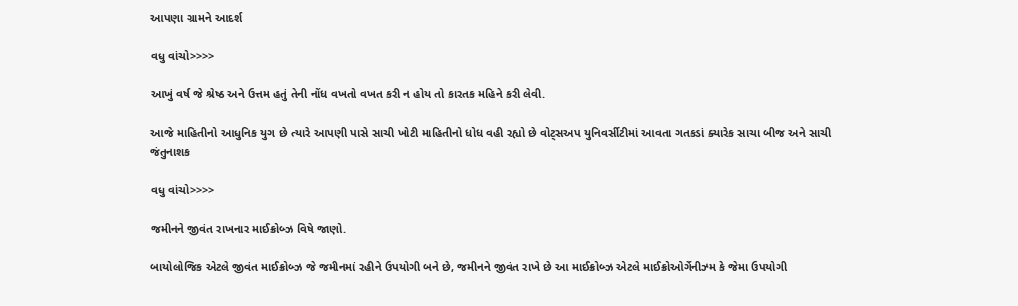આપણા ગ્રામને આદર્શ

વધુ વાંચો>>>>

આખું વર્ષ જે શ્રેષ્ઠ અને ઉત્તમ હતું તેની નોંધ વખતો વખત કરી ન હોય તો કારતક મહિને કરી લેવી.

આજે માહિતીનો આધુનિક યુગ છે ત્યારે આપણી પાસે સાચી ખોટી માહિતીનો ધોધ વહી રહ્યો છે વોટ્સઅપ યુનિવર્સીટીમાં આવતા ગતકડાં ક્યારેક સાચા બીજ અને સાચી જંતુનાશક

વધુ વાંચો>>>>

જમીનને જીવંત રાખનાર માઈક્રોબ્ઝ વિષે જાણો.

બાયોલોજિક એટલે જીવંત માઈક્રોબ્ઝ જે જમીનમાં રહીને ઉપયોગી બને છે, જમીનને જીવંત રાખે છે આ માઈક્રોબ્ઝ એટલે માઈક્રોઓર્ગેનીઝ્મ કે જેમા ઉપયોગી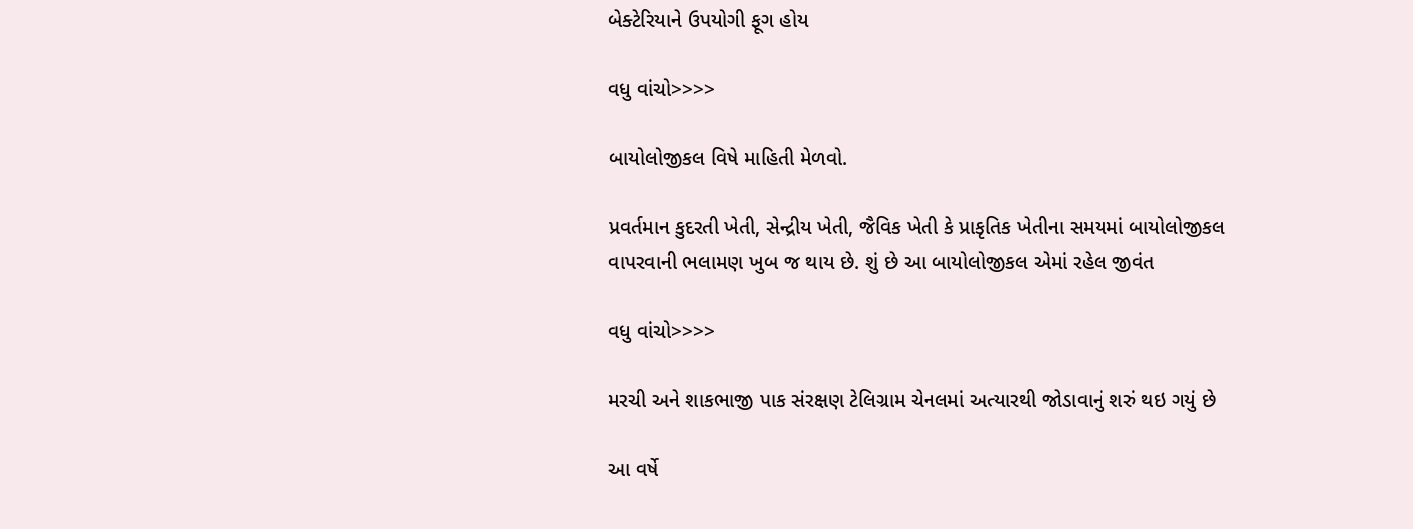બેક્ટેરિયાને ઉપયોગી ફૂગ હોય

વધુ વાંચો>>>>

બાયોલોજીકલ વિષે માહિતી મેળવો.

પ્રવર્તમાન કુદરતી ખેતી, સેન્દ્રીય ખેતી, જૈવિક ખેતી કે પ્રાકૃતિક ખેતીના સમયમાં બાયોલોજીકલ વાપરવાની ભલામણ ખુબ જ થાય છે. શું છે આ બાયોલોજીકલ એમાં રહેલ જીવંત

વધુ વાંચો>>>>

મરચી અને શાકભાજી પાક સંરક્ષણ ટેલિગ્રામ ચેનલમાં અત્યારથી જોડાવાનું શરું થઇ ગયું છે

આ વર્ષે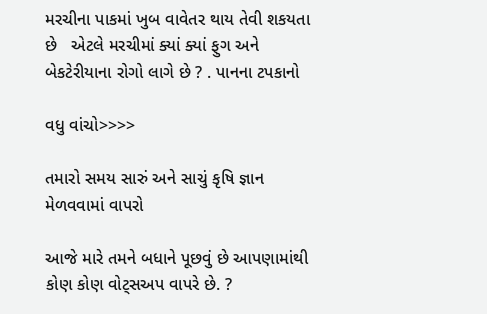મરચીના પાકમાં ખુબ વાવેતર થાય તેવી શકયતા છે   એટલે મરચીમાં ક્યાં ક્યાં ફુગ અને બેકટેરીયાના રોગો લાગે છે ? . પાનના ટપકાનો

વધુ વાંચો>>>>

તમારો સમય સારું અને સાચું કૃષિ જ્ઞાન મેળવવામાં વાપરો

આજે મારે તમને બધાને પૂછવું છે આપણામાંથી કોણ કોણ વોટ્સઅપ વાપરે છે. ?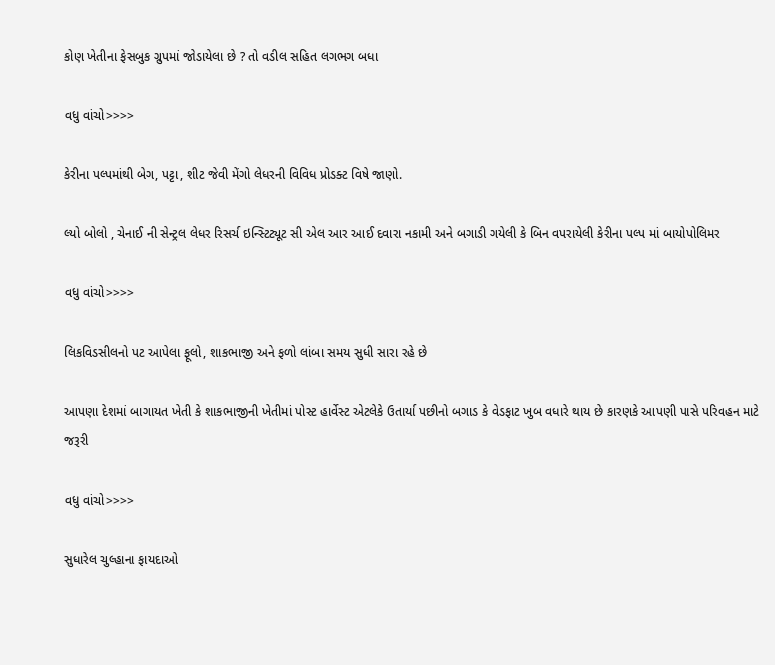કોણ ખેતીના ફેસબુક ગ્રુપમાં જોડાયેલા છે ? તો વડીલ સહિત લગભગ બધા

વધુ વાંચો>>>>

કેરીના પલ્પમાંથી બેગ, પટ્ટા, શીટ જેવી મેંગો લેધરની વિવિધ પ્રોડક્ટ વિષે જાણો.

લ્યો બોલો , ચેનાઈ ની સેન્ટ્રલ લેધર રિસર્ચ ઇન્સ્ટિટ્યૂટ સી એલ આર આઈ દવારા નકામી અને બગાડી ગયેલી કે બિન વપરાયેલી કેરીના પલ્પ માં બાયોપોલિમર

વધુ વાંચો>>>>

લિકવિડસીલનો પટ આપેલા ફૂલો, શાકભાજી અને ફળો લાંબા સમય સુધી સારા રહે છે

આપણા દેશમાં બાગાયત ખેતી કે શાકભાજીની ખેતીમાં પોસ્ટ હાર્વેસ્ટ એટલેકે ઉતાર્યા પછીનો બગાડ કે વેડફાટ ખુબ વધારે થાય છે કારણકે આપણી પાસે પરિવહન માટે જરૂરી

વધુ વાંચો>>>>

સુધારેલ ચુલ્હાના ફાયદાઓ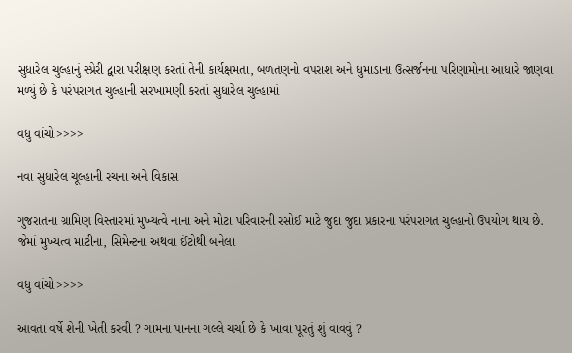સુધારેલ ચુલ્હાનું સ્પ્રેરી દ્વારા પરીક્ષણ કરતાં તેની કાર્યક્ષમતા, બળતણનો વપરાશ અને ધુમાડાના ઉત્સર્જનના પરિણામોના આધારે જાણવા મળ્યું છે કે પરંપરાગત ચુલ્હાની સરખામણી કરતાં સુધારેલ ચુલ્હામાં

વધુ વાંચો>>>>

નવા સુધારેલ ચૂલ્હાની રચના અને વિકાસ

ગુજરાતના ગ્રામિણ વિસ્તારમાં મુખ્યત્વે નાના અને મોટા પરિવારની રસોઈ માટે જુદા જુદા પ્રકારના પરંપરાગત ચુલ્હાનો ઉપયોગ થાય છે. જેમાં મુખ્યત્વ માટીના, સિમેન્ટના અથવા ઈંટોથી બનેલા

વધુ વાંચો>>>>

આવતા વર્ષે શેની ખેતી કરવી ? ગામના પાનના ગલ્લે ચર્ચા છે કે ખાવા પૂરતું શું વાવવું ?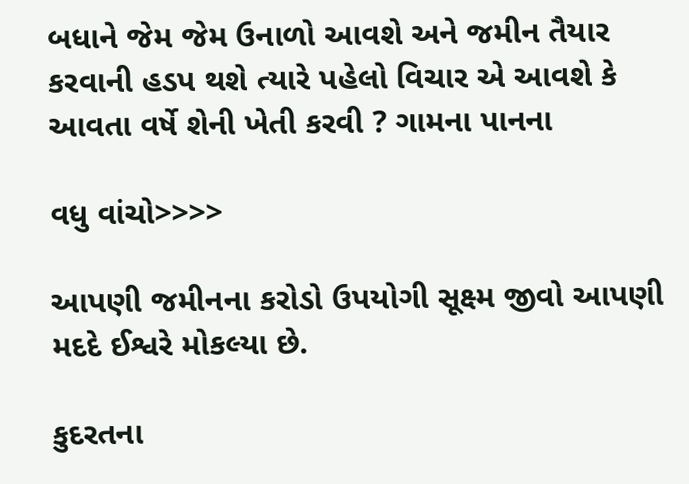બધાને જેમ જેમ ઉનાળો આવશે અને જમીન તૈયાર કરવાની હડપ થશે ત્યારે પહેલો વિચાર એ આવશે કે આવતા વર્ષે શેની ખેતી કરવી ? ગામના પાનના

વધુ વાંચો>>>>

આપણી જમીનના કરોડો ઉપયોગી સૂક્ષ્મ જીવો આપણી મદદે ઈશ્વરે મોકલ્યા છે.

કુદરતના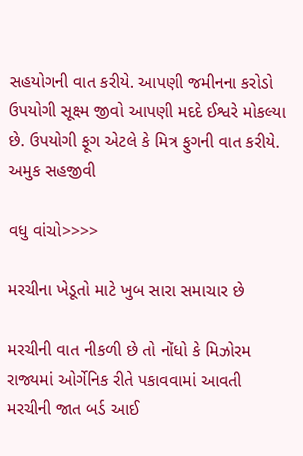સહયોગની વાત કરીયે. આપણી જમીનના કરોડો ઉપયોગી સૂક્ષ્મ જીવો આપણી મદદે ઈશ્વરે મોકલ્યા છે. ઉપયોગી ફૂગ એટલે કે મિત્ર ફુગની વાત કરીયે. અમુક સહજીવી

વધુ વાંચો>>>>

મરચીના ખેડૂતો માટે ખુબ સારા સમાચાર છે

મરચીની વાત નીકળી છે તો નોંધો કે મિઝોરમ રાજ્યમાં ઓર્ગેનિક રીતે પકાવવામાં આવતી મરચીની જાત બર્ડ આઈ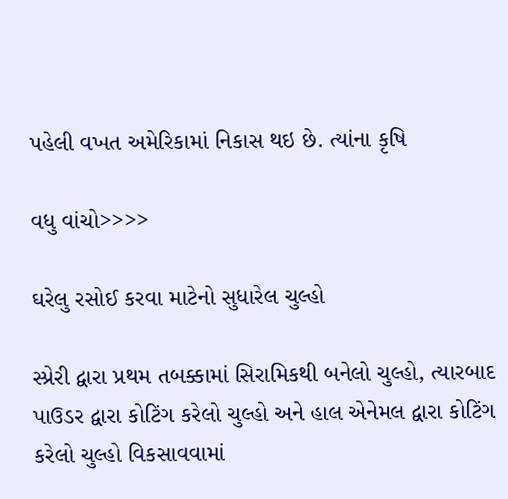પહેલી વખત અમેરિકામાં નિકાસ થઇ છે. ત્યાંના કૃષિ

વધુ વાંચો>>>>

ઘરેલુ રસોઈ કરવા માટેનો સુધારેલ ચુલ્હો

સ્પ્રેરી દ્વારા પ્રથમ તબક્કામાં સિરામિકથી બનેલો ચુલ્હો, ત્યારબાદ પાઉડર દ્વારા કોટિંગ કરેલો ચુલ્હો અને હાલ એનેમલ દ્વારા કોટિંગ કરેલો ચુલ્હો વિકસાવવામાં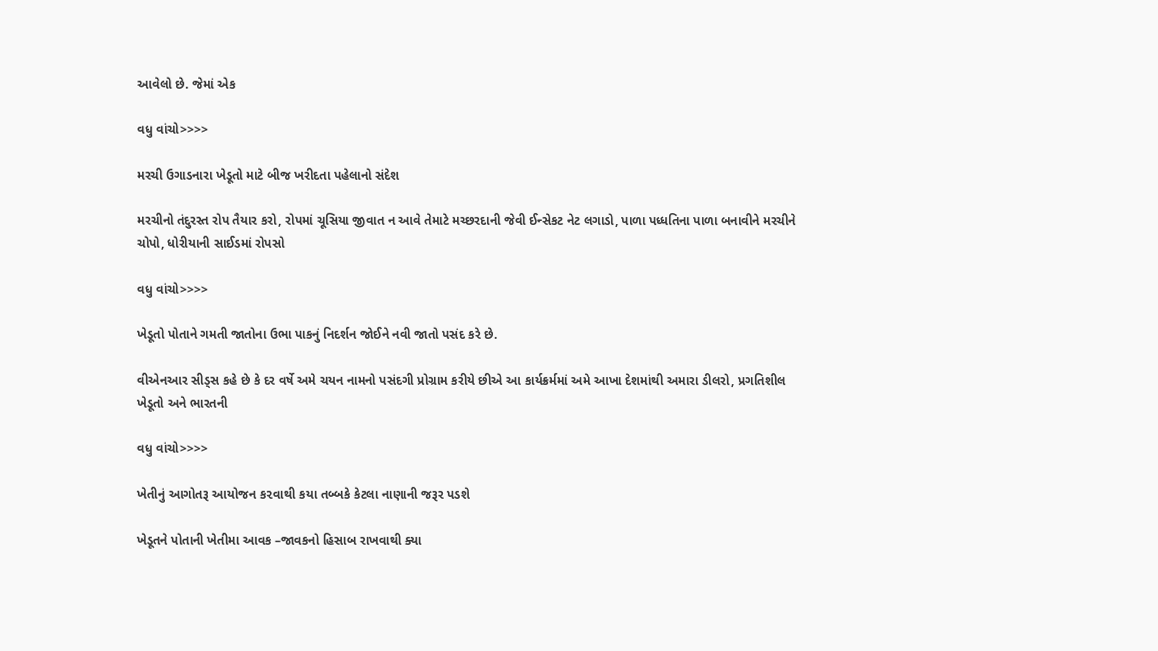આવેલો છે. જેમાં એક

વધુ વાંચો>>>>

મરચી ઉગાડનારા ખેડૂતો માટે બીજ ખરીદતા પહેલાનો સંદેશ

મરચીનો તંદુરસ્ત રોપ તૈયાર કરો, રોપમાં ચૂસિયા જીવાત ન આવે તેમાટે મચ્છરદાની જેવી ઈન્સેકટ નેટ લગાડો, પાળા પધ્ધતિના પાળા બનાવીને મરચીને ચોપો, ધોરીયાની સાઈડમાં રોપસો

વધુ વાંચો>>>>

ખેડૂતો પોતાને ગમતી જાતોના ઉભા પાકનું નિદર્શન જોઈને નવી જાતો પસંદ કરે છે.

વીએનઆર સીડ્સ કહે છે કે દર વર્ષે અમે ચયન નામનો પસંદગી પ્રોગ્રામ કરીયે છીએ આ કાર્યક્રર્મમાં અમે આખા દેશમાંથી અમારા ડીલરો, પ્રગતિશીલ ખેડૂતો અને ભારતની

વધુ વાંચો>>>>

ખેતીનું આગોતરૂ આયોજન ક૨વાથી કયા તબ્બકે કેટલા નાણાની જરૂર પડશે

ખેડૂતને પોતાની ખેતીમા આવક –જાવકનો હિસાબ રાખવાથી ક્યા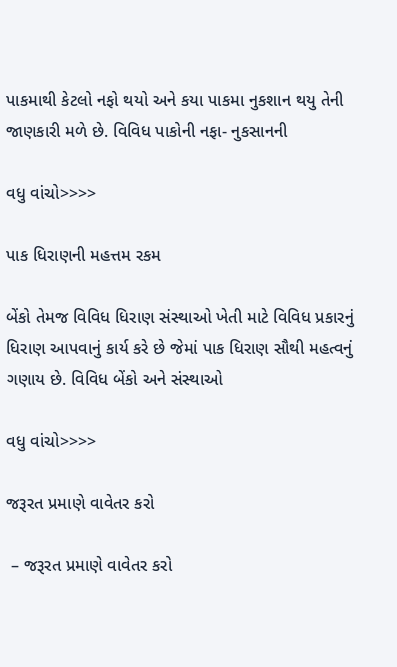પાકમાથી કેટલો નફો થયો અને કયા પાકમા નુકશાન થયુ તેની જાણકારી મળે છે. વિવિધ પાકોની નફા- નુકસાનની

વધુ વાંચો>>>>

પાક ધિરાણની મહત્તમ રકમ

બેંકો તેમજ વિવિધ ધિરાણ સંસ્થાઓ ખેતી માટે વિવિધ પ્રકારનું ધિરાણ આપવાનું કાર્ય કરે છે જેમાં પાક ધિરાણ સૌથી મહત્વનું ગણાય છે. વિવિધ બેંકો અને સંસ્થાઓ

વધુ વાંચો>>>>

જરૂરત પ્રમાણે વાવેતર કરો

 – જરૂરત પ્રમાણે વાવેતર કરો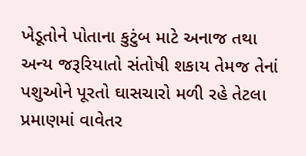ખેડૂતોને પોતાના કુટુંબ માટે અનાજ તથા અન્ય જરૂરિયાતો સંતોષી શકાય તેમજ તેનાં પશુઓને પૂરતો ઘાસચારો મળી રહે તેટલા પ્રમાણમાં વાવેતર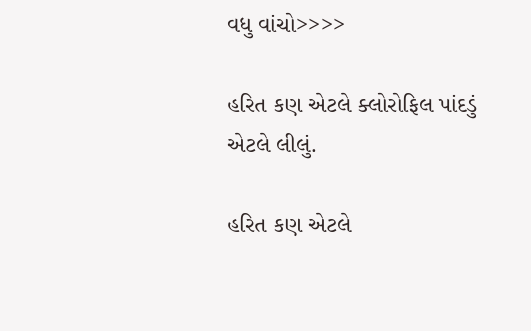વધુ વાંચો>>>>

હરિત કણ એટલે ક્લોરોફિલ પાંદડું એટલે લીલું.

હરિત કણ એટલે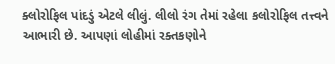ક્લોરોફિલ પાંદડું એટલે લીલું. લીલો રંગ તેમાં રહેલા કલોરોફિલ તત્ત્વને આભારી છે. આપણાં લોહીમાં રક્તકણોને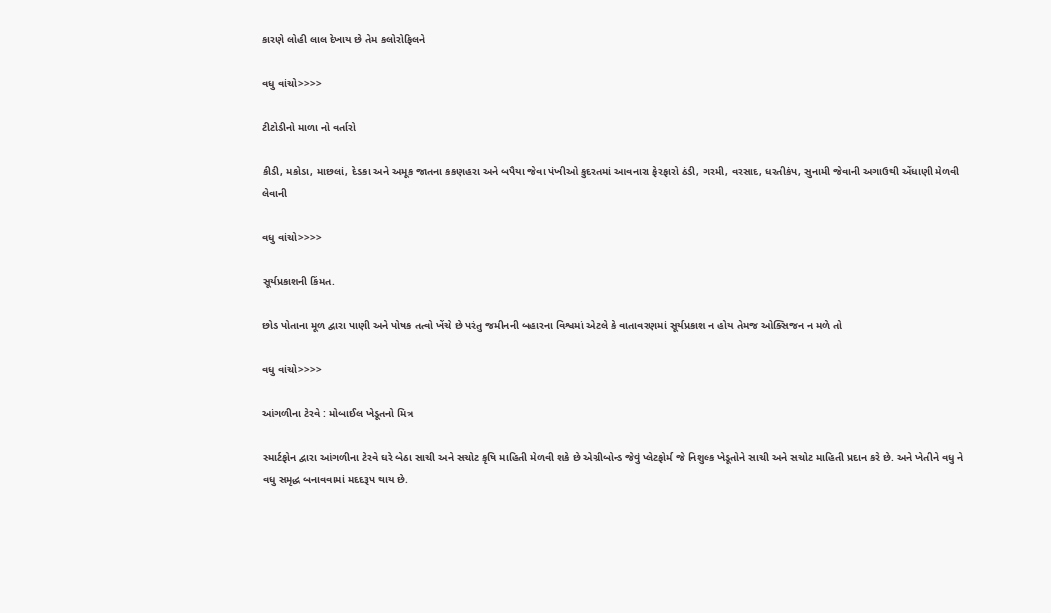કારણે લોહી લાલ દેખાય છે તેમ કલોરોફિલને

વધુ વાંચો>>>>

ટીટોડીનો માળા નો વર્તારો

કીડી, મકોડા, માછલાં, દેડકા અને અમૂક જાતના કકણહરા અને બપૈયા જેવા પંખીઓ કુદરતમાં આવનારા ફેરફારો ઠંડી, ગરમી, વરસાદ, ધરતીકંપ, સુનામી જેવાની અગાઉથી એંધાણી મેળવી લેવાની

વધુ વાંચો>>>>

સૂર્યપ્રકાશની કિંમત.

છોડ પોતાના મૂળ દ્વારા પાણી અને પોષક તત્વો ખેંચે છે પરંતુ જમીનની બહારના વિશ્વમાં એટલે કે વાતાવરણમાં સૂર્યપ્રકાશ ન હોય તેમજ ઓક્સિજન ન મળે તો

વધુ વાંચો>>>>

આંગળીના ટેરવે : મોબાઈલ ખેડૂતનો મિત્ર

સ્માર્ટફોન દ્વારા આંગળીના ટેરવે ઘરે બેઠા સાચી અને સચોટ કૃષિ માહિતી મેળવી શકે છે એગ્રીબોન્ડ જેવું પ્લેટફોર્મ જે નિશુલ્ક ખેડૂતોને સાચી અને સચોટ માહિતી પ્રદાન કરે છે. અને ખેતીને વધુ ને વધુ સમૃદ્ધ બનાવવામાં મદદરૂપ થાય છે.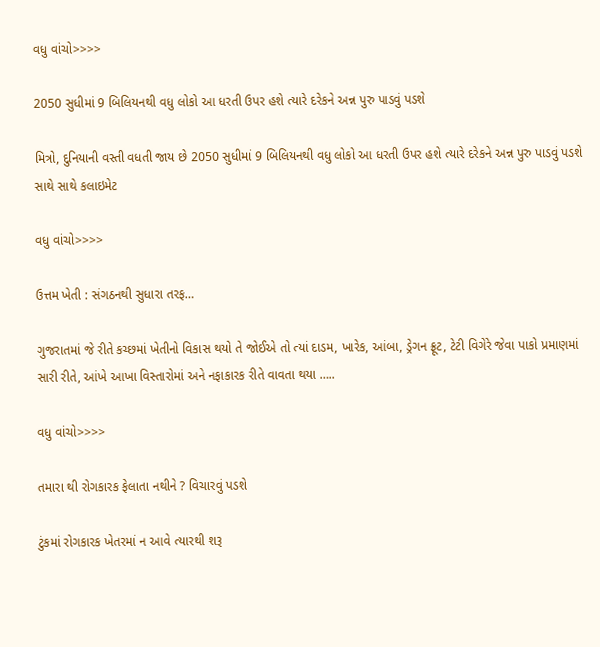વધુ વાંચો>>>>

2050 સુધીમાં 9 બિલિયનથી વધુ લોકો આ ધરતી ઉપર હશે ત્યારે દરેકને અન્ન પુરુ પાડવું પડશે

મિત્રો, દુનિયાની વસ્તી વધતી જાય છે 2050 સુધીમાં 9 બિલિયનથી વધુ લોકો આ ધરતી ઉપર હશે ત્યારે દરેકને અન્ન પુરુ પાડવું પડશે સાથે સાથે કલાઇમેટ

વધુ વાંચો>>>>

ઉત્તમ ખેતી : સંગઠનથી સુધારા તરફ…

ગુજરાતમાં જે રીતે કચ્છમાં ખેતીનો વિકાસ થયો તે જોઈએ તો ત્યાં દાડમ, ખારેક, આંબા, ડ્રેગન ફ્રૂટ, ટેટી વિગેરે જેવા પાકો પ્રમાણમાં સારી રીતે, આંખે આખા વિસ્તારોમાં અને નફાકારક રીતે વાવતા થયા …..

વધુ વાંચો>>>>

તમારા થી રોગકારક ફેલાતા નથીને ? વિચારવું પડશે

ટુંકમાં રોગકારક ખેતરમાં ન આવે ત્યારથી શરૂ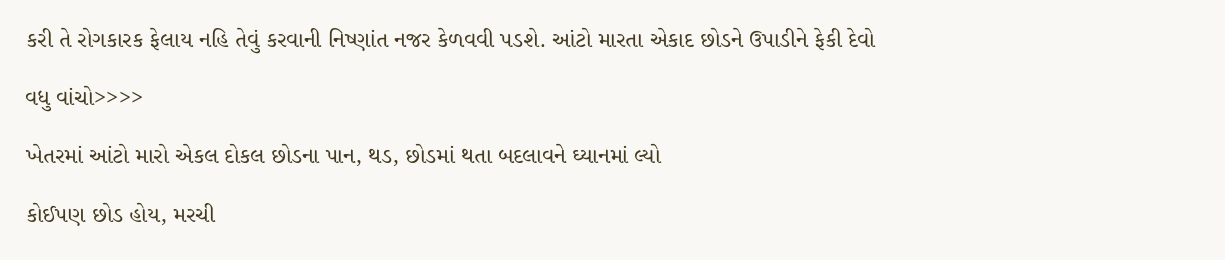કરી તે રોગકારક ફેલાય નહિ તેવું કરવાની નિષ્ણાંત નજર કેળવવી પડશે. આંટો મારતા એકાદ છોડને ઉપાડીને ફેકી દેવો

વધુ વાંચો>>>>

ખેતરમાં આંટો મારો એકલ દોકલ છોડના પાન, થડ, છોડમાં થતા બદલાવને ઘ્યાનમાં લ્યો

કોઈપણ છોડ હોય, મરચી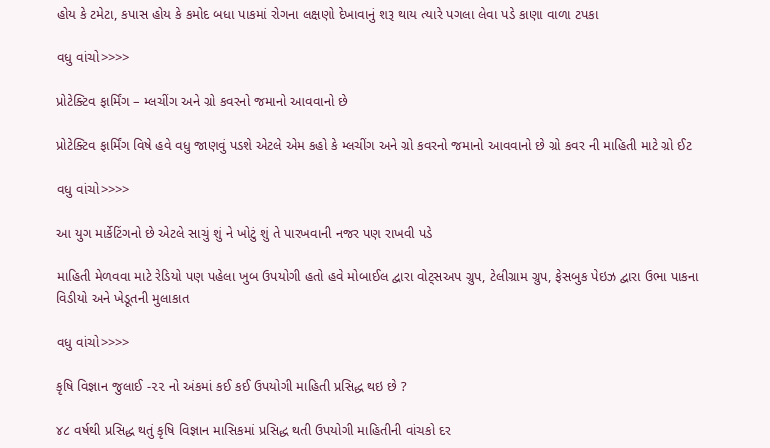હોય કે ટમેટા, કપાસ હોય કે કમોદ બધા પાકમાં રોગના લક્ષણો દેખાવાનું શરૂ થાય ત્યારે પગલા લેવા પડે કાણા વાળા ટપકા

વધુ વાંચો>>>>

પ્રોટેક્ટિવ ફાર્મિંગ – મ્લચીંગ અને ગ્રો કવરનો જમાનો આવવાનો છે

પ્રોટેક્ટિવ ફાર્મિંગ વિષે હવે વધુ જાણવું પડશે એટલે એમ કહો કે મ્લચીંગ અને ગ્રો કવરનો જમાનો આવવાનો છે ગ્રો કવર ની માહિતી માટે ગ્રો ઈટ

વધુ વાંચો>>>>

આ યુગ માર્કેટિંગનો છે એટલે સાચું શું ને ખોટું શું તે પારખવાની નજર પણ રાખવી પડે

માહિતી મેળવવા માટે રેડિયો પણ પહેલા ખુબ ઉપયોગી હતો હવે મોબાઈલ દ્વારા વોટ્સઅપ ગ્રુપ, ટેલીગ્રામ ગ્રુપ, ફેસબુક પેઇઝ દ્વારા ઉભા પાકના વિડીયો અને ખેડૂતની મુલાકાત

વધુ વાંચો>>>>

કૃષિ વિજ્ઞાન જુલાઈ -૨૨ નો અંકમાં કઈ કઈ ઉપયોગી માહિતી પ્રસિદ્ધ થઇ છે ?

૪૮ વર્ષથી પ્રસિદ્ધ થતું કૃષિ વિજ્ઞાન માસિકમાં પ્રસિદ્ધ થતી ઉપયોગી માહિતીની વાંચકો દર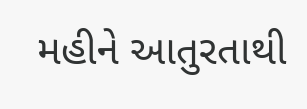મહીને આતુરતાથી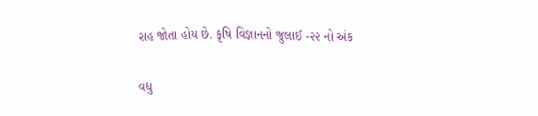રાહ જોતા હોય છે. કૃષિ વિજ્ઞાનનો જુલાઈ -૨૨ નો અંક

વધુ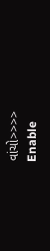વાંચો>>>>
Enable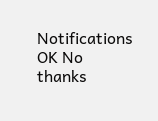Notifications OK No thanks